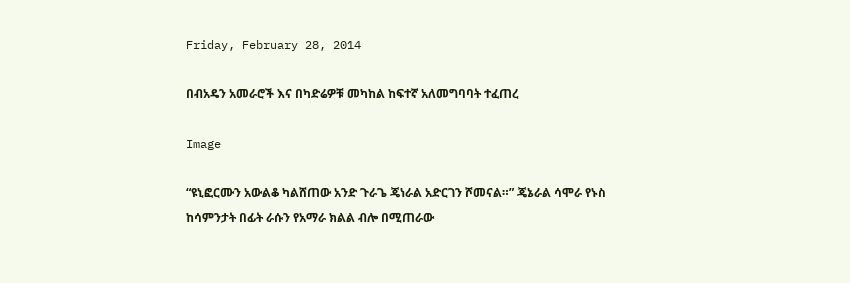Friday, February 28, 2014

በብአዴን አመራሮች እና በካድሬዎቹ መካከል ከፍተኛ አለመግባባት ተፈጠረ

Image

“ዩኒፎርሙን አውልቆ ካልሸጠው አንድ ጉራጌ ጄነራል አድርገን ሾመናል።” ጄኔራል ሳሞራ የኑስ
ከሳምንታት በፊት ራሱን የአማራ ክልል ብሎ በሚጠራው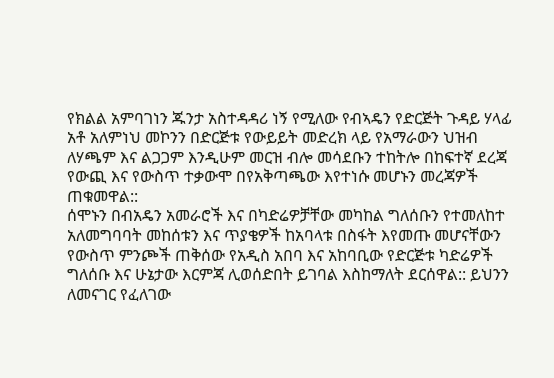የክልል አምባገነን ጁንታ አስተዳዳሪ ነኝ የሚለው የብኣዴን የድርጅት ጉዳይ ሃላፊ አቶ አለምነህ መኮንን በድርጅቱ የውይይት መድረክ ላይ የአማራውን ህዝብ ለሃጫም እና ልጋጋም እንዲሁም መርዝ ብሎ መሳደቡን ተከትሎ በከፍተኛ ደረጃ የውጪ እና የውስጥ ተቃውሞ በየአቅጣጫው እየተነሱ መሆኑን መረጃዎች ጠቁመዋል::
ሰሞኑን በብአዴን አመራሮች እና በካድሬዎቻቸው መካከል ግለሰቡን የተመለከተ አለመግባባት መከሰቱን እና ጥያቄዎች ከአባላቱ በስፋት እየመጡ መሆናቸውን የውስጥ ምንጮች ጠቅሰው የአዲስ አበባ እና አከባቢው የድርጅቱ ካድሬዎች ግለሰቡ እና ሁኔታው እርምጃ ሊወሰድበት ይገባል እስከማለት ደርሰዋል:: ይህንን ለመናገር የፈለገው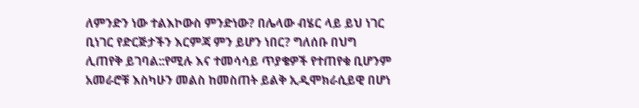ለምንድን ነው ተልእኮውስ ምንድነው? በሌላው ብሄር ላይ ይህ ነገር ቢነገር የድርጅታችን እርምጃ ምን ይሆን ነበር? ግለሰቡ በህግ ሊጠየቅ ይገባል::የሚሉ እና ተመሳሳይ ጥያቄዎች የተጠየቁ ቢሆንም አመራሮቹ እስካሁን መልስ ከመስጠት ይልቅ ኢዲሞክራሲይዊ በሆነ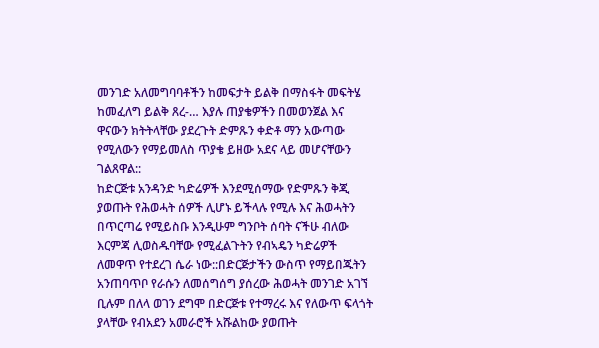መንገድ አለመግባባቶችን ከመፍታት ይልቅ በማስፋት መፍትሄ ከመፈለግ ይልቅ ጸረ-… እያሉ ጠያቄዎችን በመወንጀል እና ዋናውን ክትትላቸው ያደረጉት ድምጹን ቀድቶ ማን አውጣው የሚለውን የማይመለስ ጥያቄ ይዘው አደና ላይ መሆናቸውን ገልጸዋል::
ከድርጅቱ አንዳንድ ካድሬዎች እንደሚሰማው የድምጹን ቅጂ ያወጡት የሕወሓት ሰዎች ሊሆኑ ይችላሉ የሚሉ እና ሕወሓትን በጥርጣሬ የሚይስቡ እንዲሁም ግንቦት ሰባት ናችሁ ብለው እርምጃ ሊወስዱባቸው የሚፈልጉትን የብኣዴን ካድሬዎች ለመዋጥ የተደረገ ሴራ ነው::በድርጅታችን ውስጥ የማይበጁትን አንጠባጥቦ የራሱን ለመሰግሰግ ያሰረው ሕወሓት መንገድ አገኘ ቢሉም በለላ ወገን ደግሞ በድርጅቱ የተማረሩ እና የለውጥ ፍላጎት ያላቸው የብአደን አመራሮች አሹልከው ያወጡት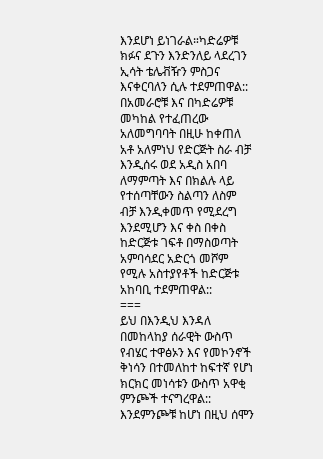እንደሆነ ይነገራል።ካድሬዎቹ ክፉና ደጉን እንድንለይ ላደረገን ኢሳት ቴሌቭዥን ምስጋና እናቀርባለን ሲሉ ተደምጠዋል:: በአመራሮቹ እና በካድሬዎቹ መካከል የተፈጠረው አለመግባባት በዚሁ ከቀጠለ አቶ አለምነህ የድርጅት ስራ ብቻ እንዲሰሩ ወደ አዲስ አበባ ለማምጣት እና በክልሉ ላይ የተሰጣቸውን ስልጣን ለስም ብቻ እንዲቀመጥ የሚደረግ እንደሚሆን እና ቀስ በቀስ ከድርጅቱ ገፍቶ በማስወጣት አምባሳደር አድርጎ መሾም የሚሉ አስተያየቶች ከድርጅቱ አከባቢ ተደምጠዋል::
===
ይህ በእንዲህ እንዳለ በመከላከያ ሰራዊት ውስጥ የብሄር ተዋፅኦን እና የመኮንኖች ቅነሳን በተመለከተ ከፍተኛ የሆነ ክርክር መነሳቱን ውስጥ አዋቂ ምንጮች ተናግረዋል:: እንደምንጮቹ ከሆነ በዚህ ሰሞን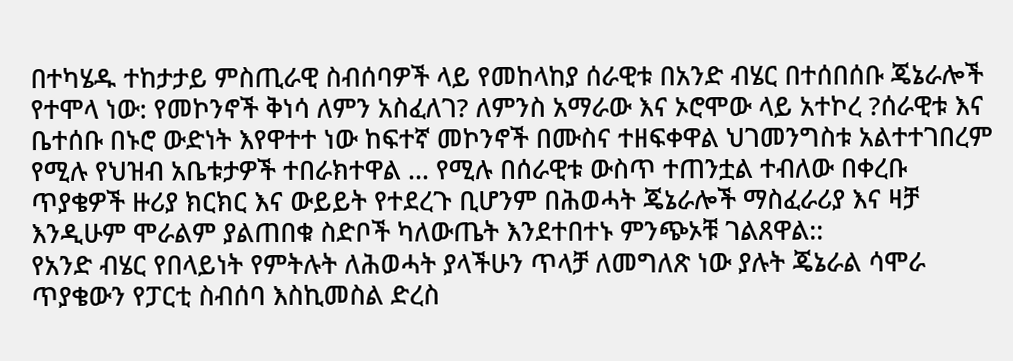በተካሄዱ ተከታታይ ምስጢራዊ ስብሰባዎች ላይ የመከላከያ ሰራዊቱ በአንድ ብሄር በተሰበሰቡ ጄኔራሎች የተሞላ ነው: የመኮንኖች ቅነሳ ለምን አስፈለገ? ለምንስ አማራው እና ኦሮሞው ላይ አተኮረ ?ሰራዊቱ እና ቤተሰቡ በኑሮ ውድነት እየዋተተ ነው ከፍተኛ መኮንኖች በሙስና ተዘፍቀዋል ህገመንግስቱ አልተተገበረም የሚሉ የህዝብ አቤቱታዎች ተበራክተዋል … የሚሉ በሰራዊቱ ውስጥ ተጠንቷል ተብለው በቀረቡ ጥያቄዎች ዙሪያ ክርክር እና ውይይት የተደረጉ ቢሆንም በሕወሓት ጄኔራሎች ማስፈራሪያ እና ዛቻ እንዲሁም ሞራልም ያልጠበቁ ስድቦች ካለውጤት እንደተበተኑ ምንጭኦቹ ገልጸዋል::
የአንድ ብሄር የበላይነት የምትሉት ለሕወሓት ያላችሁን ጥላቻ ለመግለጽ ነው ያሉት ጄኔራል ሳሞራ ጥያቄውን የፓርቲ ስብሰባ እስኪመስል ድረስ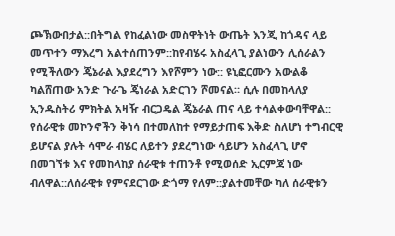ጮኽውበታል::በትግል የከፈልነው መስዋትነት ውጤት እንጂ ከጎዳና ላይ መጥተን ማእረግ አልተሰጠንም::ከየብሄሩ አስፈላጊ ያልነውን ሊሰራልን የሚችለውን ጄኔራል እያደረግን እየሾምን ነው:: ዩኒፎርሙን አውልቆ ካልሸጠው አንድ ጉራጌ ጄነራል አድርገን ሾመናል። ሲሉ በመከላለያ ኢንዱስትሪ ምክትል አዛዥ ብርጋዴል ጄኔራል ጠና ላይ ተሳልቀውባቸዋል::
የሰራዊቱ መኮንኖችን ቅነሳ በተመለከተ የማይታጠፍ እቅድ ስለሆነ ተግብርዊ ይሆናል ያሉት ሳሞራ ብሄር ለይተን ያደረግነው ሳይሆን አስፈላጊ ሆኖ በመገኘቱ እና የመከላከያ ሰራዊቱ ተጠንቶ የሚወሰድ ኢርምጃ ነው ብለዋል::ለሰራዊቱ የምናደርገው ድጎማ የለም::ያልተመቸው ካለ ሰራዊቱን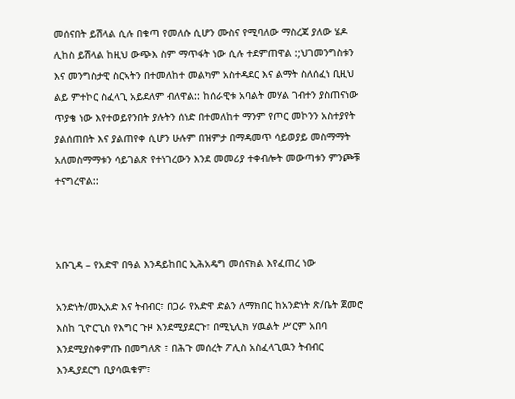መሰናበት ይሽላል ሲሉ በቁጣ የመለሱ ሲሆን ሙስና የሚባለው ማስረጃ ያለው ሄዶ ሊከስ ይሽላል ከዚህ ውጭእ ስም ማጥፋት ነው ሲሉ ተደምጠዋል :;ህገመንግስቱን እና መንግስታዊ ስርኣትን በተመለከተ መልካም አስተዳደር እና ልማት ስለሰፈነ ቢዚህ ልይ ምተኮር ስፈላጊ አይደለም ብለዋል:: ከሰራዊቱ አባልት መሃል ገብተን ያስጠናነው ጥያቄ ነው እየተወይየንበት ያሉትን ሰነድ በተመለከተ ማንም የጦር መኮንን አስተያየት ያልሰጠበት እና ያልጠየቀ ሲሆን ሁሉም በዝምታ በማዳመጥ ሳይወያይ መስማማት አለመስማማቱን ሳይገልጽ የተነገረውን እንደ መመሪያ ተቀብሎት መውጣቱን ምንጮቹ ተናግረዋል::



አቡጊዳ – የአድዋ በዓል እንዳይከበር ኢሕአዴግ መሰናክል እየፈጠረ ነው

አንድነት/መኢአድ እና ትብብር፣ በጋራ የአድዋ ድልን ለማክበር ከአንድነት ጽ/ቤት ጀመሮ እስከ ጊዮርጊስ የእግር ጉዞ እንደሚያደርጉ፣ በሚኒሊክ ሃዉልት ሥርም አበባ እንደሚያስቀምጡ በመግለጽ ፣ በሕጉ መሰረት ፖሊስ አስፈላጊዉን ትብብር እንዲያደርግ ቢያሳዉቁም፣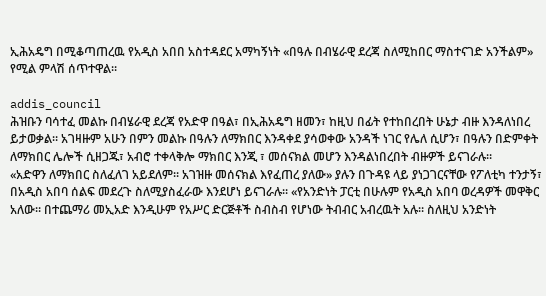ኢሕአዴግ በሚቆጣጠረዉ የአዲስ አበበ አስተዳደር አማካኝነት «በዓሉ በብሄራዊ ደረጃ ስለሚከበር ማስተናገድ አንችልም» የሚል ምላሽ ሰጥተዋል።

addis_council
ሕዝቡን ባሳተፈ መልኩ በብሄራዊ ደረጃ የአድዋ በዓል፣ በኢሕአዴግ ዘመን፣ ከዚህ በፊት የተከበረበት ሁኔታ ብዙ እንዳለነበረ ይታወቃል። አገዛዙም አሁን በምን መልኩ በዓሉን ለማክበር እንዳቀደ ያሳወቀው አንዳች ነገር የሌለ ሲሆን፣ በዓሉን በድምቀት ለማክበር ሌሎች ሲዘጋጁ፣ አብሮ ተቀላቅሎ ማክበር እንጂ ፣ መሰናክል መሆን እንዳልነበረበት ብዙዎች ይናገራሉ።
«አድዋን ለማክበር ስለፈለገ አይደለም። አገዝዙ መሰናክል እየፈጠረ ያለው» ያሉን በጉዳዩ ላይ ያነጋገርናቸው የፖለቲካ ተንታኝ፣ በአዲስ አበባ ሰልፍ መደረጉ ስለሚያስፈራው እንደሆነ ይናገራሉ። «የአንድነት ፓርቲ በሁሉም የአዲስ አበባ ወረዳዎች መዋቅር አለው። በተጨማሪ መኢአድ እንዲሁም የአሥር ድርጅቶች ስብስብ የሆነው ትብብር አብረዉት አሉ። ስለዚህ አንድነት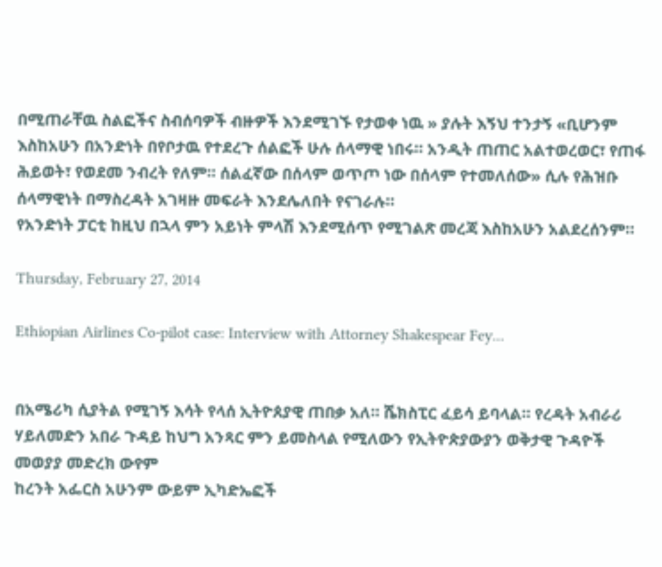በሚጠራቸዉ ስልፎችና ስብሰባዎች ብዙዎች እንደሚገኙ የታወቀ ነዉ » ያሉት እኝህ ተንታኝ «ቢሆንም እስከአሁን በአንድነት በየቦታዉ የተደረጉ ሰልፎች ሁሉ ሰላማዊ ነበሩ። አንዲት ጠጠር አልተወረወር፣ የጠፋ ሕይወት፣ የወደመ ንብረት የለም። ሰልፈኛው በሰላም ወጥጦ ነው በሰላም የተመለሰው» ሲሉ የሕዝቡ ሰላማዊነት በማስረዳት አገዛዙ መፍራት እንደሌለበት የናገራሉ።
የአንድነት ፓርቲ ከዚህ በኋላ ምን አይነት ምላሽ እንደሚሰጥ የሚገልጽ መረጃ እስከአሁን አልደረሰንም።

Thursday, February 27, 2014

Ethiopian Airlines Co-pilot case: Interview with Attorney Shakespear Fey...


በአሜሪካ ሲያትል የሚገኝ እሳት የላሰ ኢትዮጰያዊ ጠበቃ አለ። ሼክስፒር ፈይሳ ይባላል። የረዳት አብራሪ
ሃይለመድን አበራ ጉዳይ ከህግ አንጻር ምን ይመስላል የሚለውን የኢትዮጵያውያን ወቅታዊ ጉዳዮች መወያያ መድረክ ውየም
ከረንት አፌርስ አሁንም ውይም ኢካድኤፎች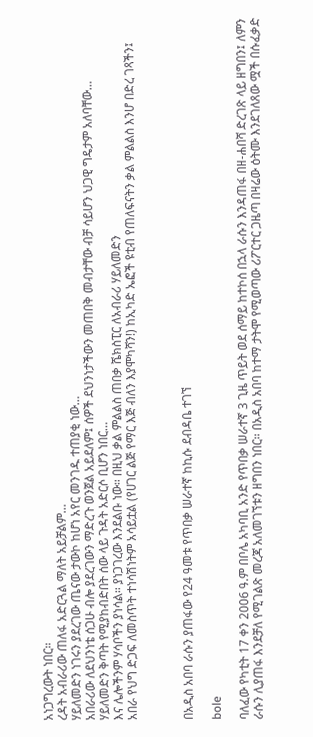አነጋግረውት ነበር።
ረዳት አብራሪው ጠለፋ አድርጓል ማለት አይቻልም…
ሃይለመድን ነገሩን ያደረገው ጤናው ታውኮ ከሆነ አየር መንገዱ ተጠያቂ ነው…
አበራሪው ለደህንነቴ ሰጋሁ ብሎ ያደረገውን ማድረጉ ወንጀል አይደለም፤ ሰዎች ደህንነታችውን መጠበቅ መብታቸው ብቻ ሳይሆን ህጋዊ ግዴታም አለባቸው…
ሃይለመድን ቅጣት የሚያከብድበት ሰው ላይ ጉዳት አድርሶ ቢሆን ነበር…
እና ሌሎችንም ሃሳቦችን ያነሳል። ያነጋገረው እንደልቡ ነው። በዚህ ቃል ምልልስ ጠበቃ ሼክስፒር ለአብራሪ ሃይለመድን
አበራ የህግ ድጋፍ ለመስጥት ተነሳሽነትም አሳይቷል (የሀገር ልጅ የማር እጅ ብለን እያሞካሻን!) ከኢካድ ኤፎች ዩቲብ የጠለፍናትን ቃል ምልልስ እንሆ በድረ ገጻችን፤



በአዲስ አበባ ራሱን ያጠፋው የ24 ዓመቱ የጥበቃ ሠራተኛ ከኪሱ ደብዳቤ ተገኘ

bole

ባለፈው የካቲት 17 ቀን 2006 ዓ.ም በቦሌ አካባቢ አንድ የጥበቃ ሠራተኛ 3 ጊዜ ጥይት ወደ ሰማይ ከተኮሰ በኋላ ራሱን እንዳጠፋ በዘ-ሐበሻ ድረገጽ ላይ ዘግበን፤ ለምን ራሱን ሊያጠፋ እንደቻለ የሚገልጽ መረጃ አለመገኘቱን ዘግበን ነበር። በአዲስ አበባ ከተማ ታትሞ የሚወጣው ሪፖርተር ጋዜጣ በዛሬው ዕትሙ እንደገለጸው ሟች በሱፈቃድ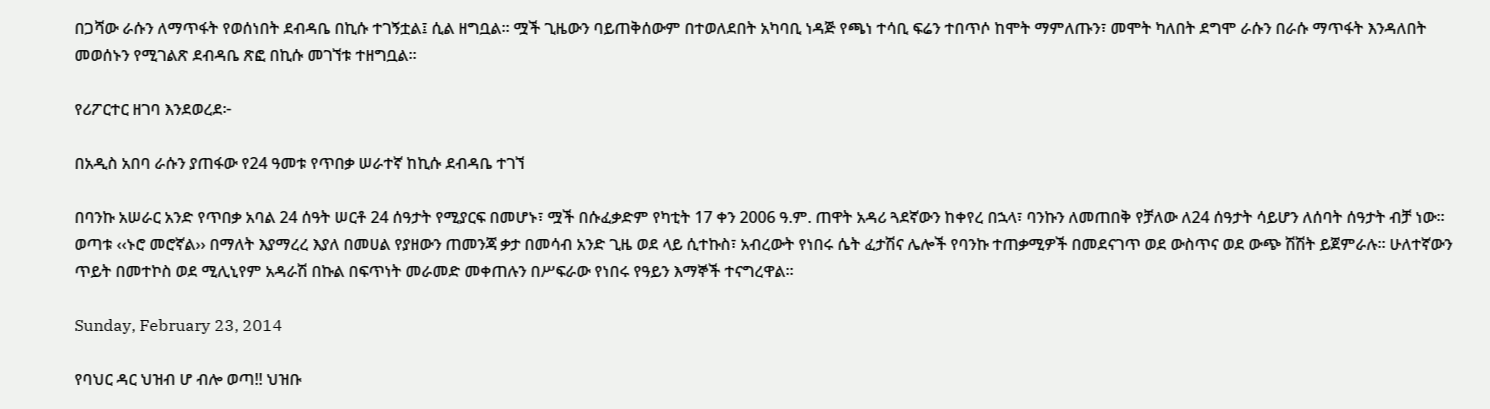በጋሻው ራሱን ለማጥፋት የወሰነበት ደብዳቤ በኪሱ ተገኝቷል፤ ሲል ዘግቧል። ሟች ጊዜውን ባይጠቅሰውም በተወለደበት አካባቢ ነዳጅ የጫነ ተሳቢ ፍሬን ተበጥሶ ከሞት ማምለጡን፣ መሞት ካለበት ደግሞ ራሱን በራሱ ማጥፋት እንዳለበት መወሰኑን የሚገልጽ ደብዳቤ ጽፎ በኪሱ መገኘቱ ተዘግቧል።

የሪፖርተር ዘገባ እንደወረደ፦

በአዲስ አበባ ራሱን ያጠፋው የ24 ዓመቱ የጥበቃ ሠራተኛ ከኪሱ ደብዳቤ ተገኘ

በባንኩ አሠራር አንድ የጥበቃ አባል 24 ሰዓት ሠርቶ 24 ሰዓታት የሚያርፍ በመሆኑ፣ ሟች በሱፈቃድም የካቲት 17 ቀን 2006 ዓ.ም. ጠዋት አዳሪ ጓደኛውን ከቀየረ በኋላ፣ ባንኩን ለመጠበቅ የቻለው ለ24 ሰዓታት ሳይሆን ለሰባት ሰዓታት ብቻ ነው፡፡ ወጣቱ ‹‹ኑሮ መሮኛል›› በማለት እያማረረ እያለ በመሀል የያዘውን ጠመንጃ ቃታ በመሳብ አንድ ጊዜ ወደ ላይ ሲተኩስ፣ አብረውት የነበሩ ሴት ፈታሽና ሌሎች የባንኩ ተጠቃሚዎች በመደናገጥ ወደ ውስጥና ወደ ውጭ ሽሽት ይጀምራሉ፡፡ ሁለተኛውን ጥይት በመተኮስ ወደ ሚሊኒየም አዳራሽ በኩል በፍጥነት መራመድ መቀጠሉን በሥፍራው የነበሩ የዓይን እማኞች ተናግረዋል፡፡

Sunday, February 23, 2014

የባህር ዳር ህዝብ ሆ ብሎ ወጣ!! ህዝቡ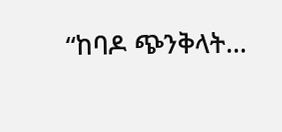“ከባዶ ጭንቅላት…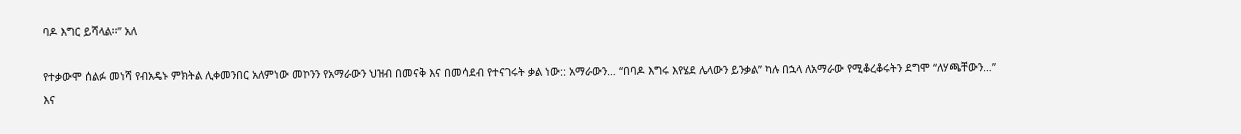ባዶ እግር ይሻላል፡፡” አለ

የተቃውሞ ሰልፉ መነሻ የብአዴኑ ምክትል ሊቀመንበር አለምነው መኮንን የአማራውን ህዝብ በመናቅ እና በመሳደብ የተናገሩት ቃል ነው:: አማራውን… “በባዶ እግሩ እየሄደ ሌላውን ይንቃል” ካሉ በኋላ ለአማራው የሚቆረቆሩትን ደግሞ “ለሃጫቸውን…” እና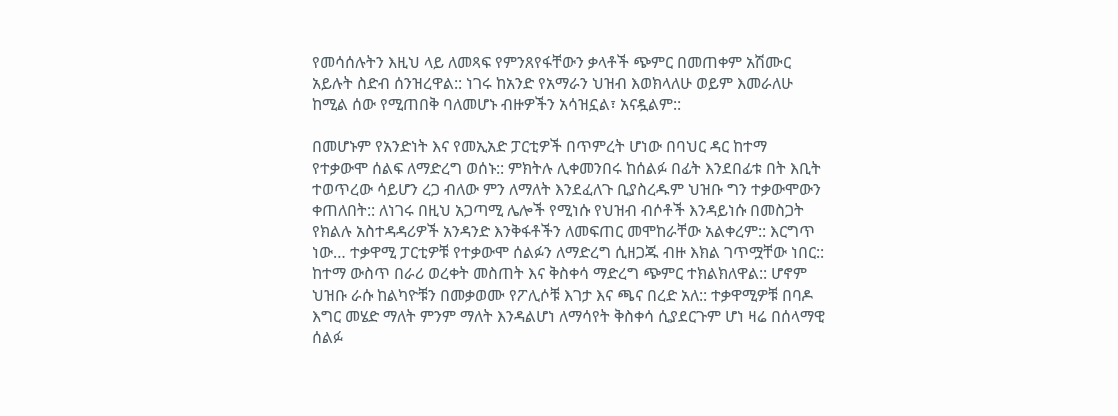የመሳሰሉትን እዚህ ላይ ለመጻፍ የምንጸየፋቸውን ቃላቶች ጭምር በመጠቀም አሽሙር አይሉት ስድብ ሰንዝረዋል:: ነገሩ ከአንድ የአማራን ህዝብ እወክላለሁ ወይም እመራለሁ ከሚል ሰው የሚጠበቅ ባለመሆኑ ብዙዎችን አሳዝኗል፣ አናዷልም::

በመሆኑም የአንድነት እና የመኢአድ ፓርቲዎች በጥምረት ሆነው በባህር ዳር ከተማ የተቃውሞ ሰልፍ ለማድረግ ወሰኑ:: ምክትሉ ሊቀመንበሩ ከሰልፉ በፊት እንደበፊቱ በት እቢት ተወጥረው ሳይሆን ረጋ ብለው ምን ለማለት እንደፈለጉ ቢያስረዱም ህዝቡ ግን ተቃውሞውን ቀጠለበት:: ለነገሩ በዚህ አጋጣሚ ሌሎች የሚነሱ የህዝብ ብሶቶች እንዳይነሱ በመስጋት የክልሉ አስተዳዳሪዎች አንዳንድ እንቅፋቶችን ለመፍጠር መሞከራቸው አልቀረም:: እርግጥ ነው… ተቃዋሚ ፓርቲዎቹ የተቃውሞ ሰልፉን ለማድረግ ሲዘጋጁ ብዙ እክል ገጥሟቸው ነበር:: ከተማ ውስጥ በራሪ ወረቀት መስጠት እና ቅስቀሳ ማድረግ ጭምር ተክልክለዋል:: ሆኖም ህዝቡ ራሱ ከልካዮቹን በመቃወሙ የፖሊሶቹ እገታ እና ጫና በረድ አለ:: ተቃዋሚዎቹ በባዶ እግር መሄድ ማለት ምንም ማለት እንዳልሆነ ለማሳየት ቅስቀሳ ሲያደርጉም ሆነ ዛሬ በሰላማዊ ሰልፉ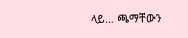ላይ… ጫማቸውን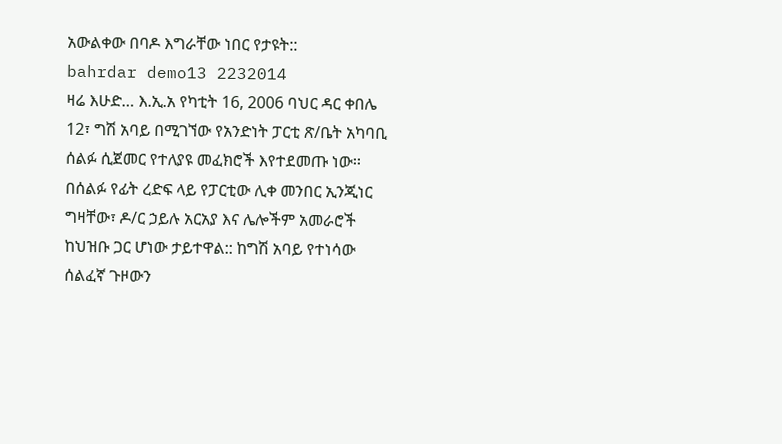አውልቀው በባዶ እግራቸው ነበር የታዩት::
bahrdar demo13 2232014
ዛሬ እሁድ… እ.ኢ.አ የካቲት 16, 2006 ባህር ዳር ቀበሌ 12፣ ግሽ አባይ በሚገኘው የአንድነት ፓርቲ ጽ/ቤት አካባቢ ሰልፉ ሲጀመር የተለያዩ መፈክሮች እየተደመጡ ነው፡፡ በሰልፉ የፊት ረድፍ ላይ የፓርቲው ሊቀ መንበር ኢንጂነር ግዛቸው፣ ዶ/ር ኃይሉ አርአያ እና ሌሎችም አመራሮች ከህዝቡ ጋር ሆነው ታይተዋል:: ከግሽ አባይ የተነሳው ሰልፈኛ ጉዞውን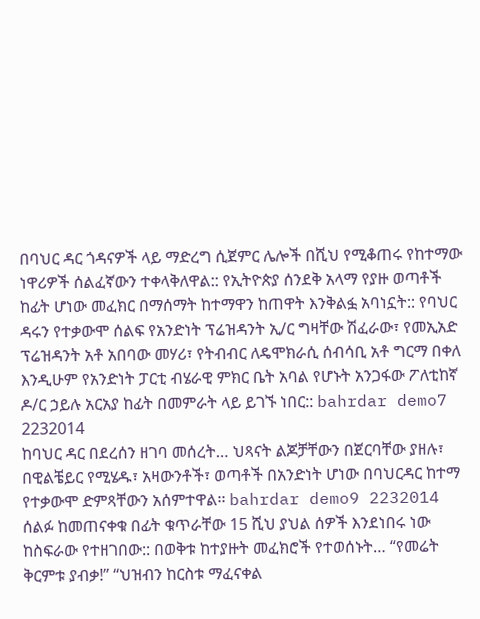በባህር ዳር ጎዳናዎች ላይ ማድረግ ሲጀምር ሌሎች በሺህ የሚቆጠሩ የከተማው ነዋሪዎች ሰልፈኛውን ተቀላቅለዋል:: የኢትዮጵያ ሰንደቅ አላማ የያዙ ወጣቶች ከፊት ሆነው መፈክር በማሰማት ከተማዋን ከጠዋት እንቅልፏ አባነኗት:: የባህር ዳሩን የተቃውሞ ሰልፍ የአንድነት ፕሬዝዳንት ኢ/ር ግዛቸው ሽፈራው፣ የመኢአድ ፕሬዝዳንት አቶ አበባው መሃሪ፣ የትብብር ለዴሞክራሲ ሰብሳቢ አቶ ግርማ በቀለ እንዲሁም የአንድነት ፓርቲ ብሄራዊ ምክር ቤት አባል የሆኑት አንጋፋው ፖለቲከኛ ዶ/ር ኃይሉ አርአያ ከፊት በመምራት ላይ ይገኙ ነበር:: bahrdar demo7 2232014
ከባህር ዳር በደረሰን ዘገባ መሰረት… ህጻናት ልጆቻቸውን በጀርባቸው ያዘሉ፣ በዊልቼይር የሚሄዱ፣ አዛውንቶች፣ ወጣቶች በአንድነት ሆነው በባህርዳር ከተማ የተቃውሞ ድምጻቸውን አሰምተዋል፡፡ bahrdar demo9 2232014 ሰልፉ ከመጠናቀቁ በፊት ቁጥራቸው 15 ሺህ ያህል ሰዎች እንደነበሩ ነው ከስፍራው የተዘገበው:: በወቅቱ ከተያዙት መፈክሮች የተወሰኑት… “የመሬት ቅርምቱ ያብቃ!” “ህዝብን ከርስቱ ማፈናቀል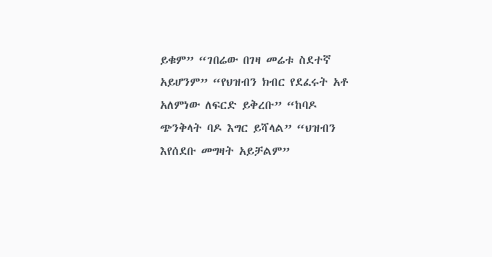ይቁም” “ገበሬው በገዛ መሬቱ ስደተኛ አይሆንም” “የህዝብን ክብር የደፈሩት አቶ አለምነው ለፍርድ ይቅረቡ” “ከባዶ ጭንቅላት ባዶ እግር ይሻላል” “ህዝብን እየሰደቡ መግዛት አይቻልም”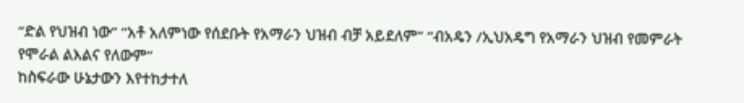“ድል የህዝብ ነው” “አቶ አለምነው የሰደቡት የአማራን ህዝብ ብቻ አይደለም” “ብአዴን /ኢህአዴግ የአማራን ህዝብ የመምራት የሞራል ልእልና የለውም”
ከስፍራው ሁኔታውን እየተከታተለ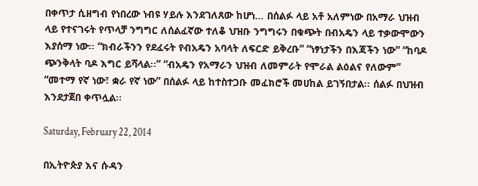በቀጥታ ሲዘግብ የነበረው ነብዩ ሃይሉ እንደገለጸው ከሆነ… በሰልፉ ላይ አቶ አለምነው በአማራ ህዝብ ላይ የተናገሩት የጥላቻ ንግግር ለሰልፈኛው ተለቆ ህዝቡ ንግግሩን በቁጭት በብአዴን ላይ ተቃውሞውን እያሰማ ነው፡፡ “ክብራችንን የደፈሩት የብአዴን አባላት ለፍርድ ይቅረቡ” “ነፃነታችን በእጃችን ነው” “ከባዶ ጭንቅላት ባዶ እግር ይሻላል፡፡” “ብአዴን የአማራን ህዝብ ለመምራት የሞራል ልዕልና የለውም” “መተማ የኛ ነው፣ ቋራ የኛ ነው” በሰልፉ ላይ ከተስተጋቡ መፈክሮች መሀከል ይገኝበታል፡፡ ሰልፉ በህዝብ እንደታጀበ ቀጥሏል፡፡

Saturday, February 22, 2014

በኢትዮጵያ እና ሱዳን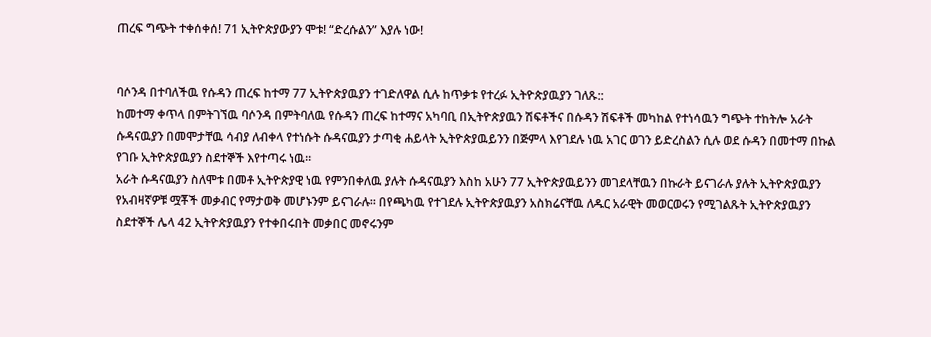ጠረፍ ግጭት ተቀሰቀሰ! 71 ኢትዮጵያውያን ሞቱ! “ድረሱልን” እያሉ ነው!


ባሶንዳ በተባለችዉ የሱዳን ጠረፍ ከተማ 77 ኢትዮጵያዉያን ተገድለዋል ሲሉ ከጥቃቱ የተረፉ ኢትዮጵያዉያን ገለጹ::
ከመተማ ቀጥላ በምትገኘዉ ባሶንዳ በምትባለዉ የሱዳን ጠረፍ ከተማና አካባቢ በኢትዮጵያዉን ሽፍቶችና በሱዳን ሽፍቶች መካከል የተነሳዉን ግጭት ተከትሎ አራት ሱዳናዉያን በመሞታቸዉ ሳብያ ለብቀላ የተነሱት ሱዳናዉያን ታጣቂ ሐይላት ኢትዮጵያዉይንን በጅምላ እየገደሉ ነዉ አገር ወገን ይድረስልን ሲሉ ወደ ሱዳን በመተማ በኩል የገቡ ኢትዮጵያዉያን ስደተኞች እየተጣሩ ነዉ።
አራት ሱዳናዉያን ስለሞቱ በመቶ ኢትዮጵያዊ ነዉ የምንበቀለዉ ያሉት ሱዳናዉያን እስከ አሁን 77 ኢትዮጵያዉይንን መገደላቸዉን በኩራት ይናገራሉ ያሉት ኢትዮጵያዉያን የአብዛኛዎቹ ሟቾች መቃብር የማታወቅ መሆኑንም ይናገራሉ። በየጫካዉ የተገደሉ ኢትዮጵያዉያን አስክሬናቸዉ ለዱር አራዊት መወርወሩን የሚገልጹት ኢትዮጵያዉያን ስደተኞች ሌላ 42 ኢትዮጵያዉያን የተቀበሩበት መቃበር መኖሩንም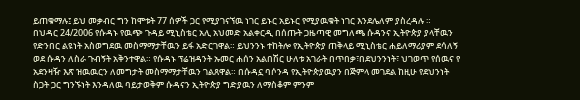ይጠቁማሉ፤ ይህ መቃብር ግን ከሞቱት 77 ሰዎች ጋር የሚያገናኘዉ ነገር ይኑር አይኑር የሚያዉቁት ነገር እንደሌለም ያስረዳሉ ።
በህዳር 24/2006 የሱዳኑ የዉጭ ጉዳይ ሚኒስቴር አሊ አህመድ አልቀርዲ በሰጡት ጋዜጣዊ መግለጫ ሱዳንና ኢትዮጵያ ያላቸዉን የድንበር ልዩነት አስወግደዉ መስማማታቸዉን ይፋ አድርገዋል። ይህንንኑ ተከትሎ የኢትዮጵያ ጠቅላይ ሚኒስቴር ሐይለማሪያም ደሳለኝ ወደ ሱዳን ለስራ ጉብኝት አቅንተዋል። የሱዳኑ ፕሬዝዳንት ኡመር ሐሰን አልበሽር ሁለቱ አገራት በጥበቃ፣በደህንንነት፣ ህገወጥ የሰዉና የ አደንዛዥ እጽ ዝዉዉርን ለመግታት መስማማታቸዉን ገልጸዋል። በሱዳኗ ባሶንዳ የኢትዮጵያዉያን በጅምላ መገደል ከዚሁ የደህንነት ስጋት ጋር ግንኙነት እንዳለዉ ባይታወቅም ሱዳናን ኢትዮጵያ ግድያዉን ለማስቆም ምንም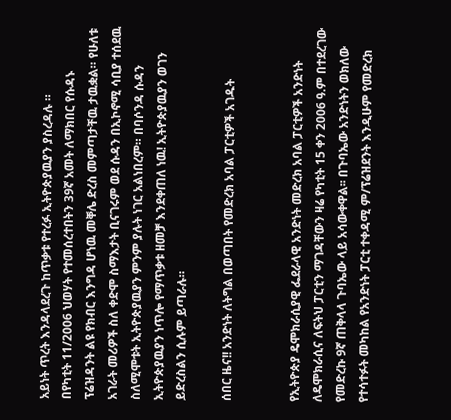አይነት ጥረት እንዳላደረጉ ከጥቃቱ የተረፉ ኢትዮጵያዉያን ያስረዳሉ ።
በየካቲት 11/2006 ህወሃት የተመሰረተበትን 39ኛ አመት ለማክበር የሱዳኑ ፕሬዝዳንት ልዩ የክብር እንግዳ ሆነዉ መቐሌ ድረስ መምጣታቸዉ ታዉቋል። የሁለቱ አገራት መሪዎች ስለ ቀድሞ ስማእታት ቢናገሩም ወደ ሱዳን በኢኮኖሚ ሳቢያ ተሰደዉ ስለሚሞቱት ኢትዮጵያዉያን ምንም ያሉት ነገር አልነበረም። በባሶንዳ ሱዳን ኢትዮጵያዉያን ነጥሎ የማጥቃቱ ዘመቻ እንደቀጠለ ነዉ! ኢትዮጵያዉያን ወገን ይድረስልን ሲሉም ይጣራሉ።

ሰበር ዜና!! አንድነት ለትግል በወጣበት የመድረክ አባል ፓርቲዎች አገዱት


የኢትዮጵያ ዴሞክራሲያዊ ፌደራላዊ አንድነት መድረክ አባል ፓርቲዎች አንድነት ለዴሞክራሲና ለፍትህ ፓርቲን ማገዳቸውን ዛሬ የካቲት 15 ቀን 2006 ዓ.ም በተደረገው የመድረኩ 9ኛ ጠቅላላ ጉባኤው ላይ አሳውቀዋል፡፡ በጉባኤው አንድነትን ወክለው የተሳተፉት መካከል የአንድነት ፓርቲ ተቀዳሚ ም/ፕሬዝደንት እንዲሁም የመድረክ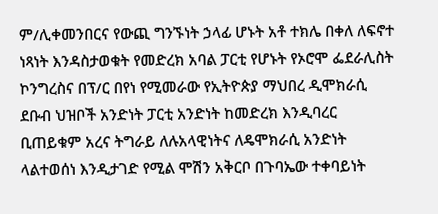ም/ሊቀመንበርና የውጪ ግንኙነት ኃላፊ ሆኑት አቶ ተክሌ በቀለ ለፍኖተ ነጻነት እንዳስታወቁት የመድረክ አባል ፓርቲ የሆኑት የኦሮሞ ፌደራሊስት ኮንግረስና በፕ/ር በየነ የሚመራው የኢትዮጵያ ማህበረ ዲሞክራሲ ደቡብ ህዝቦች አንድነት ፓርቲ አንድነት ከመድረክ እንዲባረር ቢጠይቁም አረና ትግራይ ለሉአላዊነትና ለዴሞክራሲ አንድነት ላልተወሰነ እንዲታገድ የሚል ሞሽን አቅርቦ በጉባኤው ተቀባይነት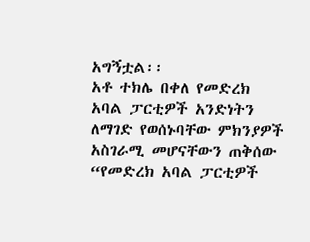አግኝቷል፡፡
አቶ ተክሌ በቀለ የመድረክ አባል ፓርቲዎች አንድነትን ለማገድ የወሰኑባቸው ምክንያዎች አስገራሚ መሆናቸውን ጠቅሰው “የመድረክ አባል ፓርቲዎች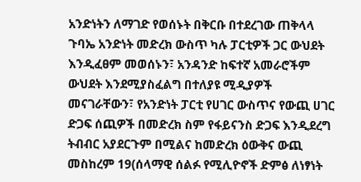አንድነትን ለማገድ የወሰኑት በቅርቡ በተደረገው ጠቅላላ ጉባኤ አንድነት መድረክ ውስጥ ካሉ ፓርቲዎች ጋር ውህደት እንዲፈፀም መወሰኑን፣ አንዳንድ ከፍተኛ አመራሮችም ውህደት እንደሚያስፈልግ በተለያዩ ሚዲያዎች መናገራቸውን፣ የአንድነት ፓርቲ የሀገር ውስጥና የውጪ ሀገር ድጋፍ ሰጪዎች በመድረክ ስም የፋይናንስ ድጋፍ እንዲደረግ ትብብር አያደርጉም በሚልና ከመድረክ ዕውቅና ውጪ መስከረም 19(ሰላማዊ ሰልፉ የሚሊዮኖች ድምፅ ለነፃነት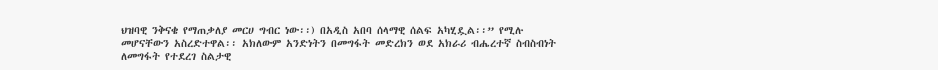ህዝባዊ ንቅናቄ የማጠቃለያ መርሀ ግብር ነው፡፡) በአዲስ አበባ ሰላማዊ ሰልፍ አካሂዷል፡፡” የሚሉ መሆናቸውን አስረድተዋል፡፡ አክለውም አንድነትን በመግፋት መድረክን ወደ አክራሪ ብሔረተኛ ስብስብነት ለመግፋት የተደረገ ስልታዊ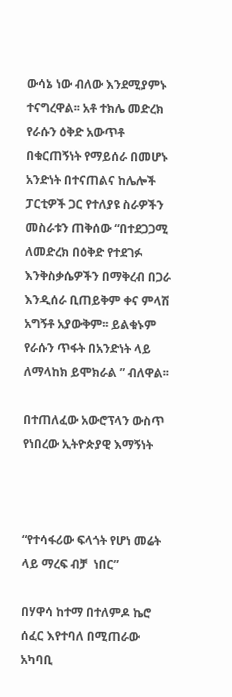ውሳኔ ነው ብለው እንደሚያምኑ ተናግረዋል፡፡ አቶ ተክሌ መድረክ የራሱን ዕቅድ አውጥቶ በቁርጠኝነት የማይሰራ በመሆኑ አንድነት በተናጠልና ከሌሎች ፓርቲዎች ጋር የተለያዩ ስራዎችን መስራቱን ጠቅሰው “በተደጋጋሚ ለመድረክ በዕቅድ የተደገፉ እንቅስቃሴዎችን በማቅረብ በጋራ እንዲሰራ ቢጠይቅም ቀና ምላሽ አግኝቶ አያውቅም፡፡ ይልቁኑም የራሱን ጥፋት በአንድነት ላይ ለማላከክ ይሞክራል ” ብለዋል፡፡

በተጠለፈው አውሮፕላን ውስጥ የነበረው ኢትዮጵያዊ እማኝነት



“የተሳፋሪው ፍላጎት የሆነ መሬት ላይ ማረፍ ብቻ  ነበር”

በሃዋሳ ከተማ በተለምዶ ኬሮ ሰፈር እየተባለ በሚጠራው አካባቢ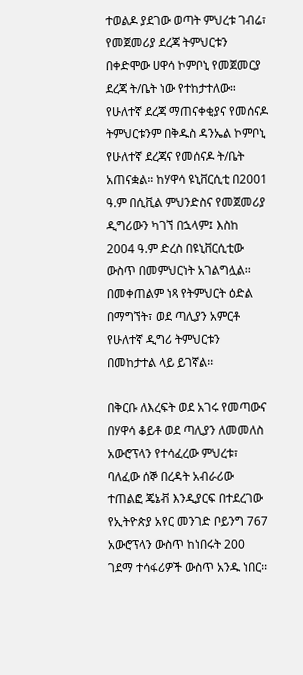ተወልዶ ያደገው ወጣት ምህረቱ ገብሬ፣ የመጀመሪያ ደረጃ ትምህርቱን በቀድሞው ሀዋሳ ኮምቦኒ የመጀመርያ ደረጃ ት/ቤት ነው የተከታተለው። የሁለተኛ ደረጃ ማጠናቀቂያና የመሰናዶ ትምህርቱንም በቅዱስ ዳንኤል ኮምቦኒ የሁለተኛ ደረጃና የመሰናዶ ት/ቤት አጠናቋል። ከሃዋሳ ዩኒቨርሲቲ በ2001 ዓ.ም በሲቪል ምህንድስና የመጀመሪያ ዲግሪውን ካገኘ በኋላም፤ እስከ 2004 ዓ.ም ድረስ በዩኒቨርሲቲው ውስጥ በመምህርነት አገልግሏል፡፡ በመቀጠልም ነጻ የትምህርት ዕድል በማግኘት፣ ወደ ጣሊያን አምርቶ የሁለተኛ ዲግሪ ትምህርቱን በመከታተል ላይ ይገኛል፡፡

በቅርቡ ለእረፍት ወደ አገሩ የመጣውና በሃዋሳ ቆይቶ ወደ ጣሊያን ለመመለስ አውሮፕላን የተሳፈረው ምህረቱ፣ ባለፈው ሰኞ በረዳት አብራሪው ተጠልፎ ጄኔቭ እንዲያርፍ በተደረገው የኢትዮጵያ አየር መንገድ ቦይንግ 767 አውሮፕላን ውስጥ ከነበሩት 200 ገደማ ተሳፋሪዎች ውስጥ አንዱ ነበር፡፡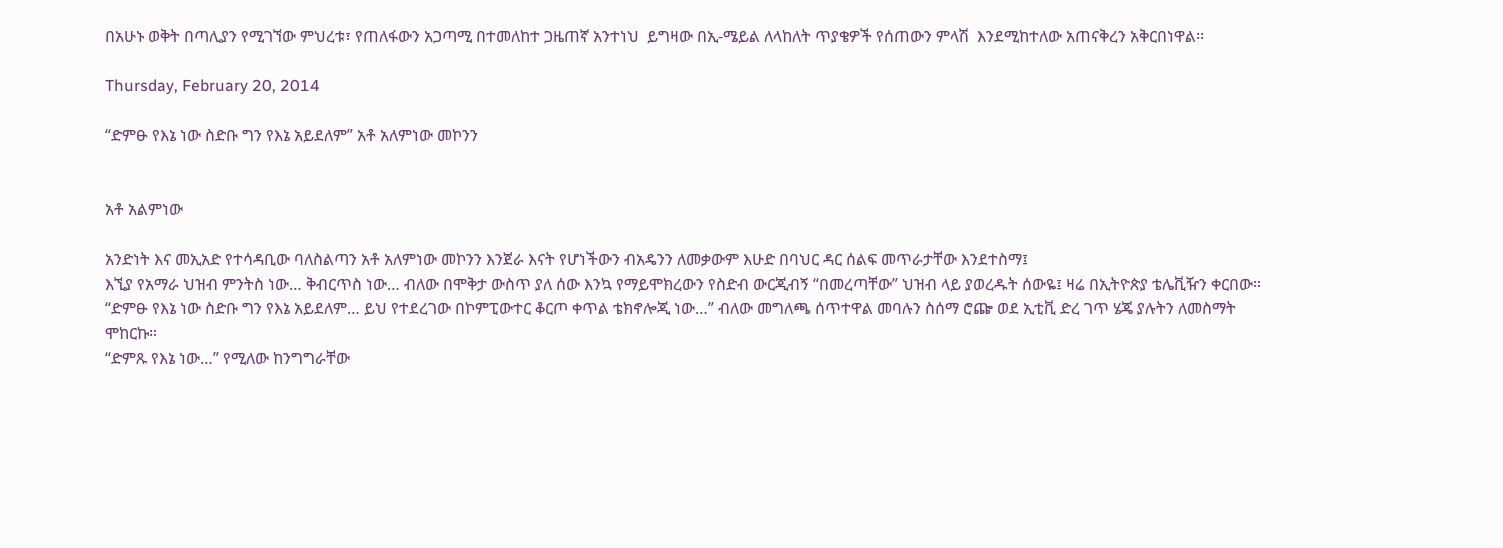በአሁኑ ወቅት በጣሊያን የሚገኘው ምህረቱ፣ የጠለፋውን አጋጣሚ በተመለከተ ጋዜጠኛ አንተነህ  ይግዛው በኢ-ሜይል ለላከለት ጥያቄዎች የሰጠውን ምላሽ  እንደሚከተለው አጠናቅረን አቅርበነዋል፡፡

Thursday, February 20, 2014

“ድምፁ የእኔ ነው ስድቡ ግን የእኔ አይደለም” አቶ አለምነው መኮንን


አቶ አልምነው

አንድነት እና መኢአድ የተሳዳቢው ባለስልጣን አቶ አለምነው መኮንን እንጀራ እናት የሆነችውን ብአዴንን ለመቃውም እሁድ በባህር ዳር ሰልፍ መጥራታቸው እንደተስማ፤
እኚያ የአማራ ህዝብ ምንትስ ነው… ቅብርጥስ ነው… ብለው በሞቅታ ውስጥ ያለ ሰው እንኳ የማይሞክረውን የስድብ ውርጂብኝ “በመረጣቸው” ህዝብ ላይ ያወረዱት ሰውዬ፤ ዛሬ በኢትዮጵያ ቴሌቪዥን ቀርበው። “ድምፁ የእኔ ነው ስድቡ ግን የእኔ አይደለም… ይህ የተደረገው በኮምፒውተር ቆርጦ ቀጥል ቴክኖሎጂ ነው…” ብለው መግለጫ ሰጥተዋል መባሉን ስሰማ ሮጬ ወደ ኢቲቪ ድረ ገጥ ሄጄ ያሉትን ለመስማት ሞከርኩ።
“ድምጹ የእኔ ነው…” የሚለው ከንግግራቸው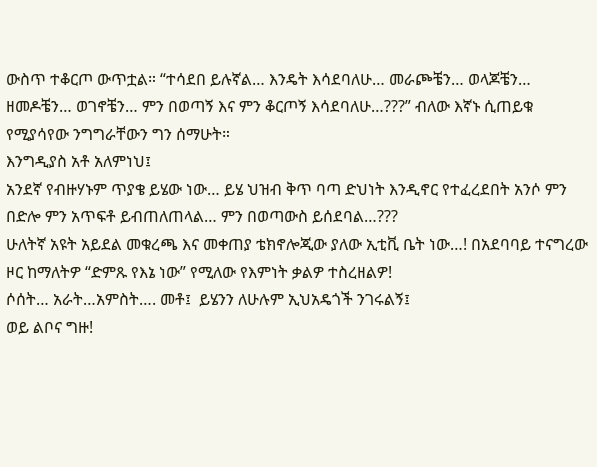ውስጥ ተቆርጦ ውጥቷል። “ተሳደበ ይሉኛል… እንዴት እሳደባለሁ… መራጮቼን… ወላጆቼን… ዘመዶቼን… ወገኖቼን… ምን በወጣኝ እና ምን ቆርጦኝ እሳደባለሁ…???” ብለው እኛኑ ሲጠይቁ የሚያሳየው ንግግራቸውን ግን ሰማሁት።
እንግዲያስ አቶ አለምነህ፤
አንደኛ የብዙሃኑም ጥያቄ ይሄው ነው… ይሄ ህዝብ ቅጥ ባጣ ድህነት እንዲኖር የተፈረደበት አንሶ ምን በድሎ ምን አጥፍቶ ይብጠለጠላል… ምን በወጣውስ ይሰደባል…???
ሁለትኛ አዩት አይደል መቁረጫ እና መቀጠያ ቴክኖሎጂው ያለው ኢቲቪ ቤት ነው…! በአደባባይ ተናግረው ዞር ከማለትዎ “ድምጹ የእኔ ነው” የሚለው የእምነት ቃልዎ ተስረዘልዎ!
ሶሰት… አራት…አምስት…. መቶ፤  ይሄንን ለሁሉም ኢህአዴጎች ንገሩልኝ፤
ወይ ልቦና ግዙ!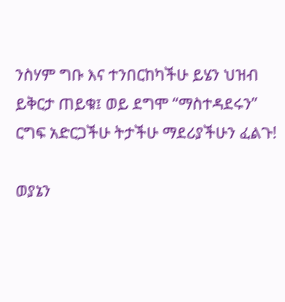ንስሃም ግቡ እና ተንበርከካችሁ ይሄን ህዝብ ይቅርታ ጠይቁ፤ ወይ ደግሞ “ማስተዳደሩን” ርግፍ አድርጋችሁ ትታችሁ ማደሪያችሁን ፈልጉ!

ወያኔን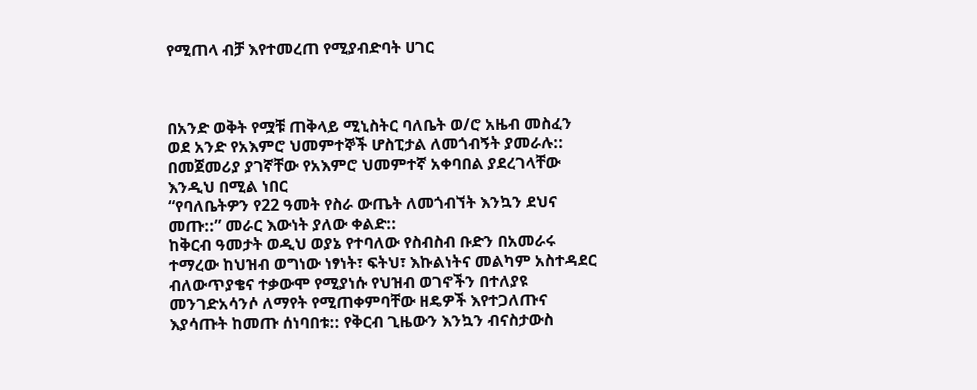የሚጠላ ብቻ እየተመረጠ የሚያብድባት ሀገር



በአንድ ወቅት የሟቹ ጠቅላይ ሚኒስትር ባለቤት ወ/ሮ አዜብ መስፈን ወደ አንድ የአእምሮ ህመምተኞች ሆስፒታል ለመጎብኝት ያመራሉ:: በመጀመሪያ ያገኛቸው የአእምሮ ህመምተኛ አቀባበል ያደረገላቸው እንዲህ በሚል ነበር
“የባለቤትዎን የ22 ዓመት የስራ ውጤት ለመጎብኘት እንኳን ደህና መጡ::” መራር እውነት ያለው ቀልድ::
ከቅርብ ዓመታት ወዲህ ወያኔ የተባለው የስብስብ ቡድን በአመራሩ ተማረው ከህዝብ ወግነው ነፃነት፣ ፍትህ፣ እኩልነትና መልካም አስተዳደር ብለውጥያቄና ተቃውሞ የሚያነሱ የህዝብ ወገኖችን በተለያዩ መንገድአሳንሶ ለማየት የሚጠቀምባቸው ዘዴዎች እየተጋለጡና እያሳጡት ከመጡ ሰነባበቱ:: የቅርብ ጊዜውን እንኳን ብናስታውስ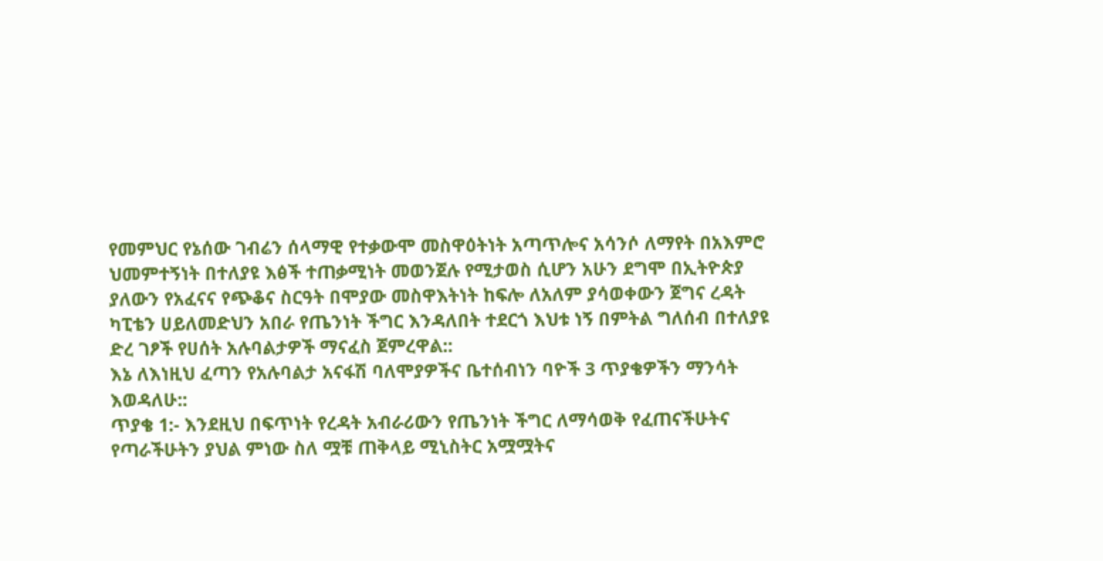የመምህር የኔሰው ገብሬን ሰላማዊ የተቃውሞ መስዋዕትነት አጣጥሎና አሳንሶ ለማየት በአእምሮ ህመምተኝነት በተለያዩ እፅች ተጠቃሚነት መወንጀሉ የሚታወስ ሲሆን አሁን ደግሞ በኢትዮጵያ ያለውን የአፈናና የጭቆና ስርዓት በሞያው መስዋእትነት ከፍሎ ለአለም ያሳወቀውን ጀግና ረዳት ካፒቴን ሀይለመድህን አበራ የጤንነት ችግር እንዳለበት ተደርጎ እህቱ ነኝ በምትል ግለሰብ በተለያዩ ድረ ገፆች የሀሰት አሉባልታዎች ማናፈስ ጀምረዋል::
እኔ ለእነዚህ ፈጣን የአሉባልታ አናፋሽ ባለሞያዎችና ቤተሰብነን ባዮች 3 ጥያቄዎችን ማንሳት እወዳለሁ::
ጥያቄ 1:- እንደዚህ በፍጥነት የረዳት አብራሪውን የጤንነት ችግር ለማሳወቅ የፈጠናችሁትና የጣራችሁትን ያህል ምነው ስለ ሟቹ ጠቅላይ ሚኒስትር አሟሟትና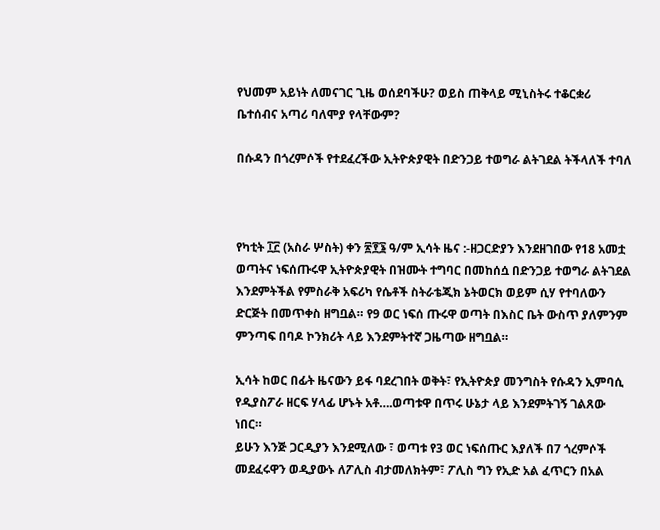የህመም አይነት ለመናገር ጊዜ ወሰደባችሁ? ወይስ ጠቅላይ ሚኒስትሩ ተቆርቋሪ ቤተሰብና አጣሪ ባለሞያ የላቸውም?

በሱዳን በጎረምሶች የተደፈረችው ኢትዮጵያዊት በድንጋይ ተወግራ ልትገደል ትችላለች ተባለ



የካቲት ፲፫ (አስራ ሦስት) ቀን ፳፻፮ ዓ/ም ኢሳት ዜና :-ዘጋርድያን እንደዘገበው የ18 አመቷ ወጣትና ነፍሰጡሩዋ ኢትዮጵያዊት በዝሙት ተግባር በመከሰሷ በድንጋይ ተወግራ ልትገደል እንደምትችል የምስራቅ አፍሪካ የሴቶች ስትራቴጂክ ኔትወርክ ወይም ሲሃ የተባለውን ድርጅት በመጥቀስ ዘግቧል። የ9 ወር ነፍሰ ጡሩዋ ወጣት በእስር ቤት ውስጥ ያለምንም ምንጣፍ በባዶ ኮንክሪት ላይ እንደምትተኛ ጋዜጣው ዘግቧል።

ኢሳት ከወር በፊት ዜናውን ይፋ ባደረገበት ወቅት፣ የኢትዮጵያ መንግስት የሱዳን ኢምባሲ የዲያስፖራ ዘርፍ ሃላፊ ሆኑት አቶ….ወጣቱዋ በጥሩ ሁኔታ ላይ እንደምትገኝ ገልጸው ነበር።
ይሁን እንጅ ጋርዲያን እንደሚለው ፣ ወጣቱ የ3 ወር ነፍሰጡር እያለች በ7 ጎረምሶች መደፈሩዋን ወዲያውኑ ለፖሊስ ብታመለክትም፣ ፖሊስ ግን የኢድ አል ፈጥርን በአል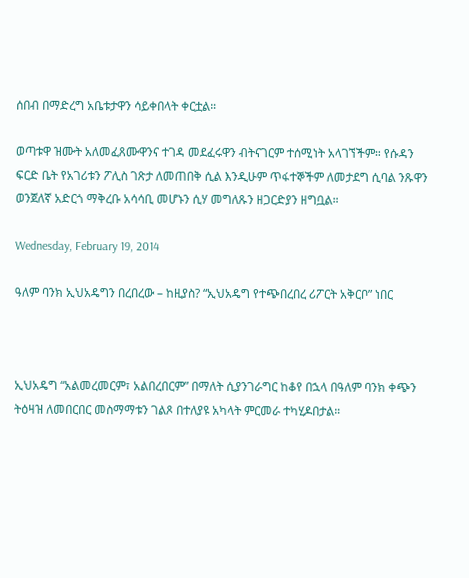ሰበብ በማድረግ አቤቱታዋን ሳይቀበላት ቀርቷል።

ወጣቱዋ ዝሙት አለመፈጸሙዋንና ተገዳ መደፈሩዋን ብትናገርም ተሰሚነት አላገኘችም። የሱዳን ፍርድ ቤት የአገሪቱን ፖሊስ ገጽታ ለመጠበቅ ሲል እንዲሁም ጥፋተኞችም ለመታደግ ሲባል ንጹዋን ወንጀለኛ አድርጎ ማቅረቡ አሳሳቢ መሆኑን ሲሃ መግለጹን ዘጋርድያን ዘግቧል።

Wednesday, February 19, 2014

ዓለም ባንክ ኢህአዴግን በረበረው – ከዚያስ? “ኢህአዴግ የተጭበረበረ ሪፖርት አቅርቦ” ነበር



ኢህአዴግ “አልመረመርም፣ አልበረበርም” በማለት ሲያንገራግር ከቆየ በኋላ በዓለም ባንክ ቀጭን ትዕዛዝ ለመበርበር መስማማቱን ገልጾ በተለያዩ አካላት ምርመራ ተካሂዶበታል።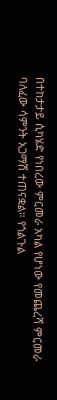በተከታታይ ሲካሄድ የነበረው ምርመራ አካል የሆነው የመጨረሻ ምርመራ ባለፈው ሳምንት አጋማሽ ተጠናቋል። የጎልጉል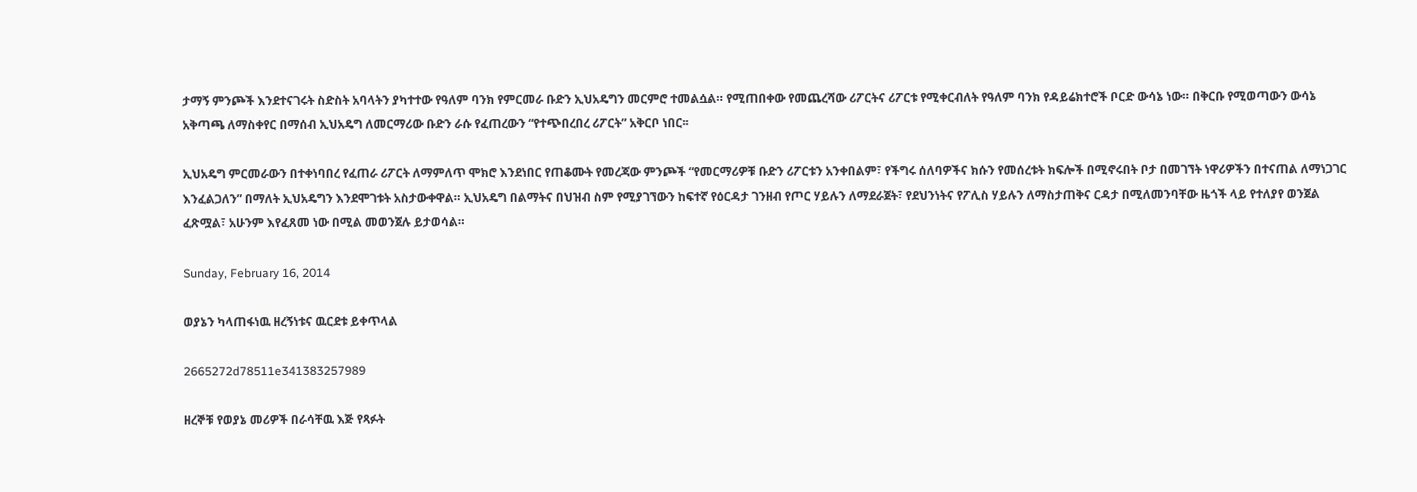ታማኝ ምንጮች እንደተናገሩት ስድስት አባላትን ያካተተው የዓለም ባንክ የምርመራ ቡድን ኢህአዴግን መርምሮ ተመልሷል። የሚጠበቀው የመጨረሻው ሪፖርትና ሪፖርቱ የሚቀርብለት የዓለም ባንክ የዳይሬክተሮች ቦርድ ውሳኔ ነው። በቅርቡ የሚወጣውን ውሳኔ አቅጣጫ ለማስቀየር በማሰብ ኢህአዴግ ለመርማሪው ቡድን ራሱ የፈጠረውን “የተጭበረበረ ሪፖርት” አቅርቦ ነበር፡፡

ኢህአዴግ ምርመራውን በተቀነባበረ የፈጠራ ሪፖርት ለማምለጥ ሞክሮ እንደነበር የጠቆሙት የመረጃው ምንጮች “የመርማሪዎቹ ቡድን ሪፖርቱን አንቀበልም፣ የችግሩ ሰለባዎችና ክሱን የመሰረቱት ክፍሎች በሚኖሩበት ቦታ በመገኘት ነዋሪዎችን በተናጠል ለማነጋገር እንፈልጋለን” በማለት ኢህአዴግን እንደሞገቱት አስታውቀዋል። ኢህአዴግ በልማትና በህዝብ ስም የሚያገኘውን ከፍተኛ የዕርዳታ ገንዘብ የጦር ሃይሉን ለማደራጀት፣ የደህንነትና የፖሊስ ሃይሉን ለማስታጠቅና ርዳታ በሚለመንባቸው ዜጎች ላይ የተለያየ ወንጀል ፈጽሟል፣ አሁንም እየፈጸመ ነው በሚል መወንጀሉ ይታወሳል።

Sunday, February 16, 2014

ወያኔን ካላጠፋነዉ ዘረኝነቱና ዉርደቱ ይቀጥላል

2665272d78511e341383257989

ዘረኞቹ የወያኔ መሪዎች በራሳቸዉ እጅ የጻፉት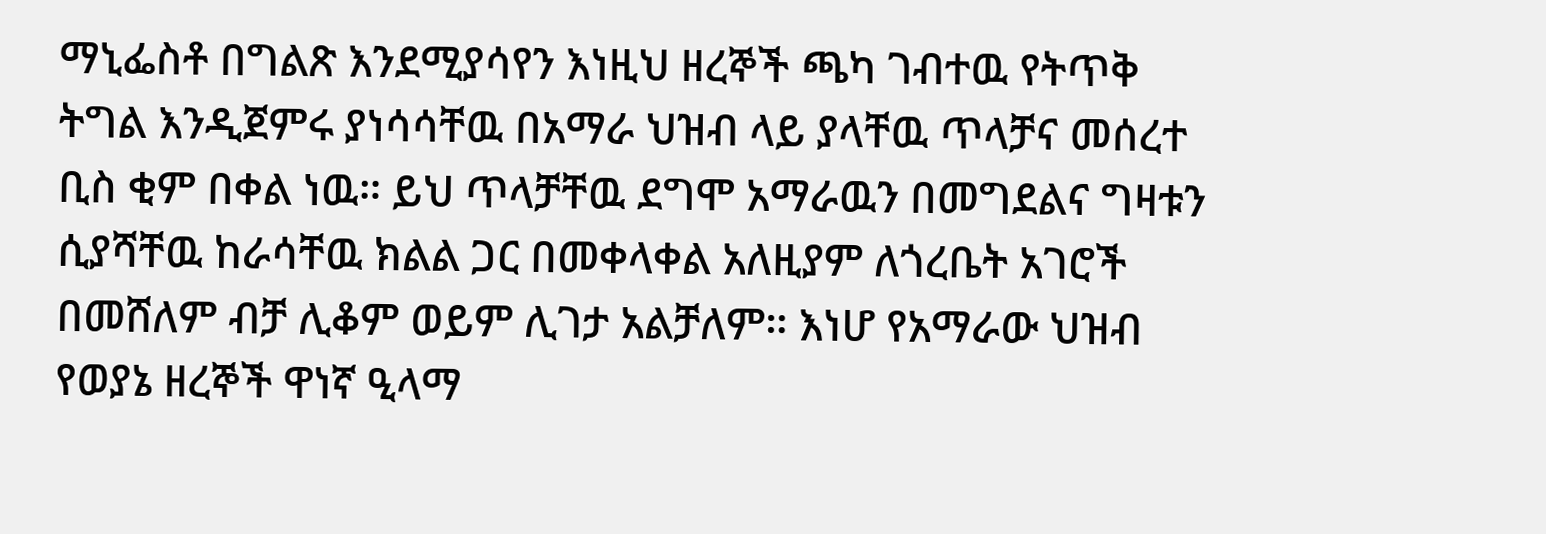ማኒፌስቶ በግልጽ እንደሚያሳየን እነዚህ ዘረኞች ጫካ ገብተዉ የትጥቅ ትግል እንዲጀምሩ ያነሳሳቸዉ በአማራ ህዝብ ላይ ያላቸዉ ጥላቻና መሰረተ ቢስ ቂም በቀል ነዉ። ይህ ጥላቻቸዉ ደግሞ አማራዉን በመግደልና ግዛቱን ሲያሻቸዉ ከራሳቸዉ ክልል ጋር በመቀላቀል አለዚያም ለጎረቤት አገሮች በመሸለም ብቻ ሊቆም ወይም ሊገታ አልቻለም። እነሆ የአማራው ህዝብ የወያኔ ዘረኞች ዋነኛ ዒላማ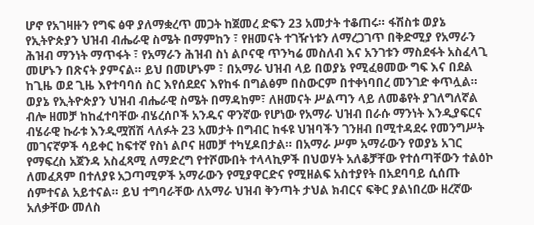ሆኖ የአገዛዙን የግፍ ፅዋ ያለማቋረጥ መጋት ከጀመረ ድፍን 23 አመታት ተቆጠሩ። ፋሽስቱ ወያኔ የኢትዮጵያን ህዝብ ብሔራዊ ስሜት በማምከን ፣ የዘመናት ተገዥነቱን ለማረጋገጥ በቅድሚያ የአማራን ሕዝብ ማንነት ማጥፋት ፣ የአማራን ሕዝብ ስነ ልቦናዊ ጥንካሬ መስለብ እና አንገቱን ማስደፋት አስፈላጊ መሆኑን በጽናት ያምናል። ይህ በመሆኑም ፣ በአማራ ህዝብ ላይ በወያኔ የሚፈፀመው ግፍ እና በደል ከጊዜ ወደ ጊዜ እየተባባሰ ስር እየሰደደና እየከፋ በግልፅም በስውርም በተቀነባበረ መንገድ ቀጥሏል።
ወያኔ የኢትዮጵያን ህዝብ ብሔራዊ ስሜት በማዳከም፣ ለዘመናት ሥልጣን ላይ ለመቆየት ያገለግለኛል ብሎ ዘመቻ ከከፈተባቸው ብሄረሰቦች አንዱና ዋንኛው የሆነው የአማራ ህዝብ በራሱ ማንነት እንዲያፍርና ብሄራዊ ኩራቱ እንዲሟሽሽ ላለፉት 23 አመታት በግብር ከፋዩ ህዝባችን ገንዘብ በሚተዳደሩ የመንግሥት መገናኛዎች ሳይቀር ከፍተኛ የስነ ልቦና ዘመቻ ተካሂዶበታል። በአማራ ሥም አማራውን የወያኔ አገር የማፍረስ አጀንዳ አስፈጻሚ ለማድረግ የተሾሙበት ተላላኪዎች በህወሃት አለቆቻቸው የተሰጣቸውን ተልዕኮ ለመፈጸም በተለያዩ አጋጣሚዎች አማራውን የሚያዋርድና የሚዘልፍ አስተያየት በአደባባይ ሲሰጡ ሰምተናል አይተናል። ይህ ተግባራቸው ለአማራ ህዝብ ቅንጣት ታህል ክብርና ፍቅር ያልነበረው ዘረኛው አለቃቸው መለስ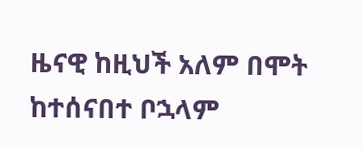ዜናዊ ከዚህች አለም በሞት ከተሰናበተ ቦኋላም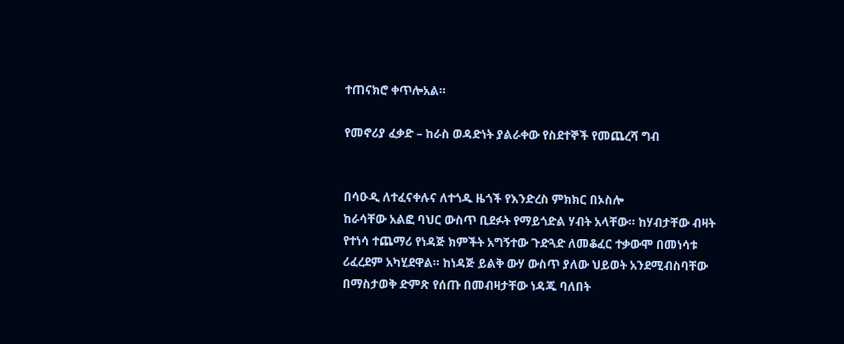ተጠናክሮ ቀጥሎአል።

የመኖሪያ ፈቃድ – ከራስ ወዳድነት ያልራቀው የስደተኞች የመጨረሻ ግብ


በሳዑዲ ለተፈናቀሉና ለተጎዱ ዜጎች የእንድረስ ምክክር በኦስሎ
ከራሳቸው አልፎ ባህር ውስጥ ቢደፉት የማይጎድል ሃብት አላቸው። ከሃብታቸው ብዛት የተነሳ ተጨማሪ የነዳጅ ክምችት አግኝተው ጉድጓድ ለመቆፈር ተቃውሞ በመነሳቱ ሪፈረደም አካሂደዋል። ከነዳጅ ይልቅ ውሃ ውስጥ ያለው ህይወት አንደሚብስባቸው በማስታወቅ ድምጽ የሰጡ በመብዛታቸው ነዳጁ ባለበት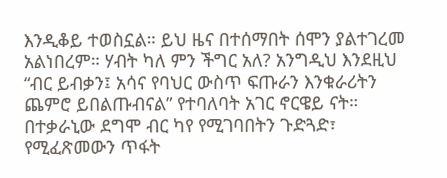እንዲቆይ ተወስኗል። ይህ ዜና በተሰማበት ሰሞን ያልተገረመ አልነበረም። ሃብት ካለ ምን ችግር አለ? አንግዲህ እንደዚህ “ብር ይብቃን፤ አሳና የባህር ውስጥ ፍጡራን እንቁራሪትን ጨምሮ ይበልጡብናል” የተባለባት አገር ኖርዌይ ናት።
በተቃራኒው ደግሞ ብር ካየ የሚገባበትን ጉድጓድ፣ የሚፈጽመውን ጥፋት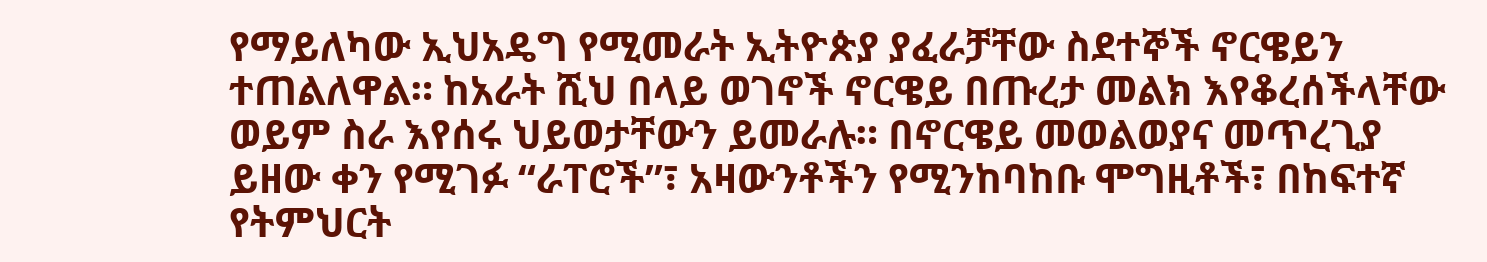የማይለካው ኢህአዴግ የሚመራት ኢትዮጵያ ያፈራቻቸው ስደተኞች ኖርዌይን ተጠልለዋል። ከአራት ሺህ በላይ ወገኖች ኖርዌይ በጡረታ መልክ እየቆረሰችላቸው ወይም ስራ እየሰሩ ህይወታቸውን ይመራሉ። በኖርዌይ መወልወያና መጥረጊያ ይዘው ቀን የሚገፉ “ራፐሮች”፣ አዛውንቶችን የሚንከባከቡ ሞግዚቶች፣ በከፍተኛ የትምህርት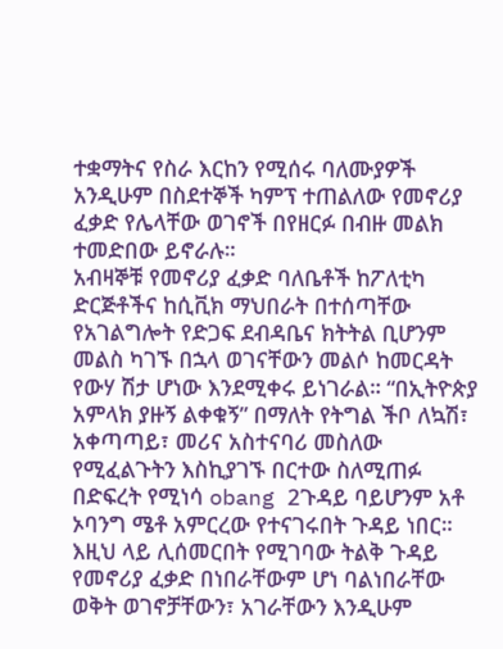ተቋማትና የስራ እርከን የሚሰሩ ባለሙያዎች አንዲሁም በስደተኞች ካምፕ ተጠልለው የመኖሪያ ፈቃድ የሌላቸው ወገኖች በየዘርፉ በብዙ መልክ ተመድበው ይኖራሉ።
አብዛኞቹ የመኖሪያ ፈቃድ ባለቤቶች ከፖለቲካ ድርጅቶችና ከሲቪክ ማህበራት በተሰጣቸው የአገልግሎት የድጋፍ ደብዳቤና ክትትል ቢሆንም መልስ ካገኙ በኋላ ወገናቸውን መልሶ ከመርዳት የውሃ ሽታ ሆነው እንደሚቀሩ ይነገራል። “በኢትዮጵያ አምላክ ያዙኝ ልቀቁኝ” በማለት የትግል ችቦ ለኳሽ፣ አቀጣጣይ፣ መሪና አስተናባሪ መስለው የሚፈልጉትን እስኪያገኙ በርተው ስለሚጠፉ በድፍረት የሚነሳ obang 2ጉዳይ ባይሆንም አቶ ኦባንግ ሜቶ አምርረው የተናገሩበት ጉዳይ ነበር። እዚህ ላይ ሊሰመርበት የሚገባው ትልቅ ጉዳይ የመኖሪያ ፈቃድ በነበራቸውም ሆነ ባልነበራቸው ወቅት ወገኖቻቸውን፣ አገራቸውን እንዲሁም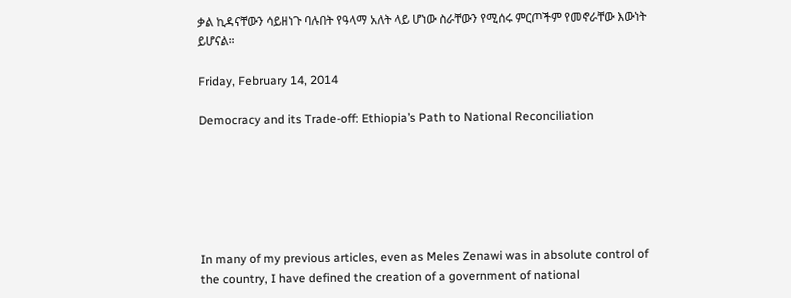ቃል ኪዳናቸውን ሳይዘነጉ ባሉበት የዓላማ አለት ላይ ሆነው ስራቸውን የሚሰሩ ምርጦችም የመኖራቸው እውነት ይሆናል።

Friday, February 14, 2014

Democracy and its Trade-off: Ethiopia’s Path to National Reconciliation






In many of my previous articles, even as Meles Zenawi was in absolute control of the country, I have defined the creation of a government of national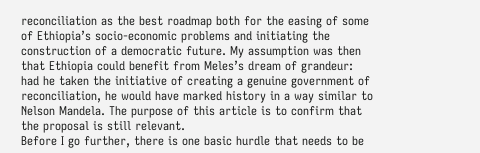reconciliation as the best roadmap both for the easing of some of Ethiopia’s socio-economic problems and initiating the construction of a democratic future. My assumption was then that Ethiopia could benefit from Meles’s dream of grandeur: had he taken the initiative of creating a genuine government of reconciliation, he would have marked history in a way similar to Nelson Mandela. The purpose of this article is to confirm that the proposal is still relevant.
Before I go further, there is one basic hurdle that needs to be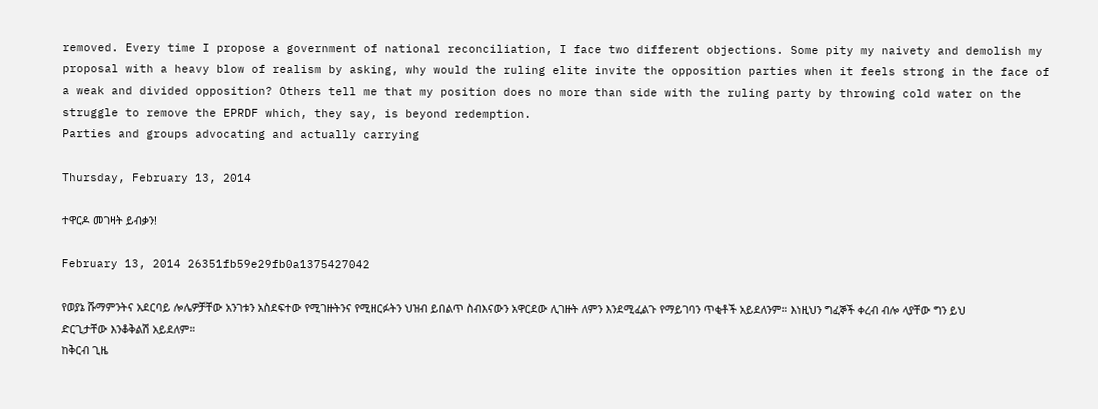removed. Every time I propose a government of national reconciliation, I face two different objections. Some pity my naivety and demolish my proposal with a heavy blow of realism by asking, why would the ruling elite invite the opposition parties when it feels strong in the face of a weak and divided opposition? Others tell me that my position does no more than side with the ruling party by throwing cold water on the struggle to remove the EPRDF which, they say, is beyond redemption.
Parties and groups advocating and actually carrying

Thursday, February 13, 2014

ተዋርዶ መገዛት ይብቃን!

February 13, 2014 26351fb59e29fb0a1375427042

የወያኔ ሹማምንትና አደርባይ ሎሌዎቻቸው አንገቱን አስደፍተው የሚገዙትንና የሚዘርፉትን ህዝብ ይበልጥ ስብእናውን አዋርደው ሊገዙት ለምን እንደሚፈልጉ የማይገባን ጥቂቶች አይደለንም። እነዚህን ግፈኞች ቀረብ ብሎ ላያቸው ግን ይህ ድርጊታቸው እንቆቅልሽ አይደለም።
ከቅርብ ጊዜ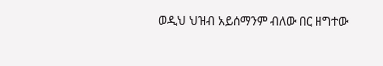ወዲህ ህዝብ አይሰማንም ብለው በር ዘግተው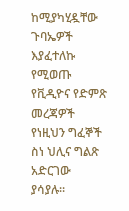ከሚያካሂዷቸው ጉባኤዎች እያፈተለኩ የሚወጡ የቪዲዮና የድምጽ መረጃዎች የነዚህን ግፈኞች ስነ ህሊና ግልጽ አድርገው ያሳያሉ።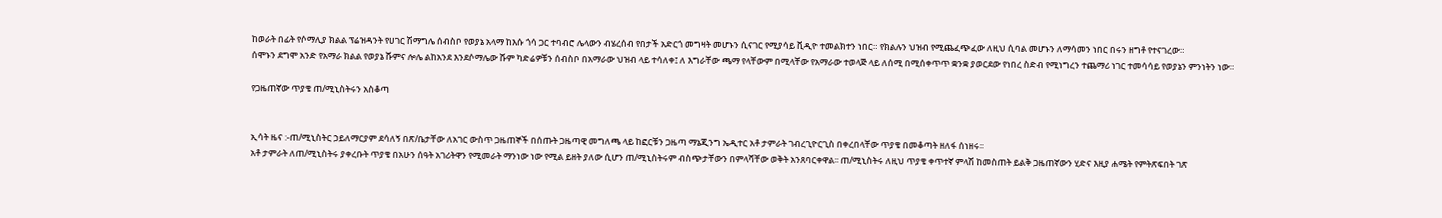ከወራት በፊት የሶማሊያ ክልል ፕሬዝዳንት የሀገር ሽማግሌ ሰብስቦ የወያኔ አላማ ከእሱ ጎሳ ጋር ተባብሮ ሌላውን ብሄረሰብ የበታች አድርጎ መግዛት መሆኑን ሲናገር የሚያሳይ ቪዲዮ ተመልክተን ነበር። የክልሉን ህዝብ የሚጨፈጭፈው ለዚህ ሲባል መሆኑን ለማሳመን ነበር በሩን ዘግቶ የተናገረው።
ሰሞኑን ደግሞ አንድ የአማራ ክልል የወያኔ ሹምና ሎሌ ልከአንደ እንደሶማሌው ሹም ካድሬዎቹን ሰብስቦ በአማራው ህዝብ ላይ ተሳለቀ፤ ለ እግራቸው ጫማ የላቸውም በሚላቸው የአማራው ተወላጅ ላይ ለሰሚ በሚሰቀጥጥ ቋንቋ ያወርደው የነበረ ስድብ የሚነግረን ተጨማሪ ነገር ተመሳሳይ የወያኔን ምንነትን ነው።

የጋዜጠኛው ጥያቄ ጠ/ሚኒስትሩን አስቆጣ


ኢሳት ዜና :-ጠ/ሚኒስትር ኃይለማርያም ደሳለኝ በጽ/ቤታቸው ለአገር ውስጥ ጋዜጠኞች በሰጡት ጋዜጣዊ መግለጫ ላይ ከፎርቹን ጋዜጣ ማኔጂንግ ኤዲተር አቶ ታምራት ገብረጊዮርጊስ በቀረበላቸው ጥያቄ በመቆጣት ዘለፋ ሰነዘሩ፡፡
አቶ ታምራት ለጠ/ሚኒስትሩ ያቀረቡት ጥያቄ በአሁን ሰዓት አገሪትዋን የሚመራት ማንነው ነው የሚል ይዘት ያለው ሲሆን ጠ/ሚኒስትሩም ብስጭታቸውን በምላሻቸው ወቅት አንጸባርቀዋል፡፡ ጠ/ሚኒስትሩ ለዚህ ጥያቄ ቀጥተኛ ምላሽ ከመስጠት ይልቅ ጋዜጠኛውን ሂድና እዚያ ሐሜት የምትጽፍበት ገጽ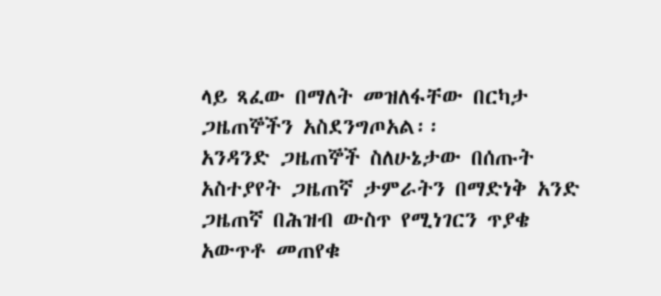ላይ ጻፈው በማለት መዝለፋቸው በርካታ ጋዜጠኞችን አስደንግጦአል፡፡
አንዳንድ ጋዜጠኞች ስለሁኔታው በሰጡት አስተያየት ጋዜጠኛ ታምራትን በማድነቅ አንድ ጋዜጠኛ በሕዝብ ውስጥ የሚነገርን ጥያቄ አውጥቶ መጠየቁ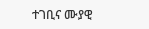ተገቢና ሙያዊ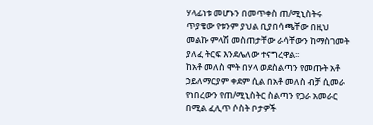ሃላፊነቱ መሆኑን በመጥቀስ ጠ/ሚኒስትሩ ጥያቄው የቱንም ያህል ቢያበሳጫቸው በዚህ መልኩ ምላሽ መስጠታቸው ራሳቸውን ከማስገመት ያለፈ ትርፍ እንደሌለው ተናግረዋል፡፡
ከአቶ መለስ ሞት በሃላ ወደስልጣን የመጡት አቶ ኃይለማርያም ቀደም ሲል በአቶ መለስ ብቻ ሲመራ የነበረውን የጠ/ሚኒስትር ስልጣን የጋራ አመራር በሚል ፈሊጥ ሶስት ቦታዎች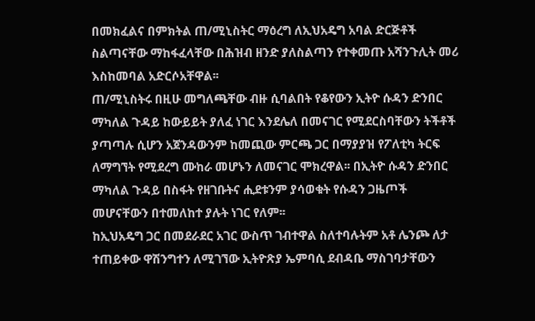በመክፈልና በምክትል ጠ/ሚኒስትር ማዕረግ ለኢህአዴግ አባል ድርጅቶች ስልጣናቸው ማከፋፈላቸው በሕዝብ ዘንድ ያለስልጣን የተቀመጡ አሻንጉሊት መሪ እስከመባል አድርሶአቸዋል፡፡
ጠ/ሚኒስትሩ በዚሁ መግለጫቸው ብዙ ሲባልበት የቆየውን ኢትዮ ሱዳን ድንበር ማካለል ጉዳይ ከውይይት ያለፈ ነገር እንደሌለ በመናገር የሚደርስባቸውን ትችቶች ያጣጣሉ ሲሆን አጀንዳውንም ከመጪው ምርጫ ጋር በማያያዝ የፖለቲካ ትርፍ ለማግኘት የሚደረግ ሙከራ መሆኑን ለመናገር ሞክረዋል፡፡ በኢትዮ ሱዳን ድንበር ማካለል ጉዳይ በስፋት የዘገቡትና ሒደቱንም ያሳወቁት የሱዳን ጋዜጦች መሆናቸውን በተመለከተ ያሉት ነገር የለም፡፡
ከኢህአዴግ ጋር በመደራደር አገር ውስጥ ገብተዋል ስለተባሉትም አቶ ሌንጮ ለታ ተጠይቀው ዋሽንግተን ለሚገኘው ኢትዮጽያ ኤምባሲ ደብዳቤ ማስገባታቸውን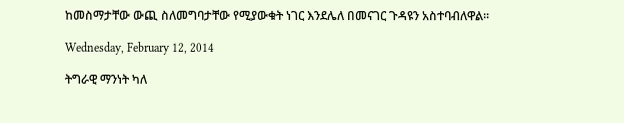ከመስማታቸው ውጪ ስለመግባታቸው የሚያውቁት ነገር እንደሌለ በመናገር ጉዳዩን አስተባብለዋል፡፡

Wednesday, February 12, 2014

ትግራዊ ማንነት ካለ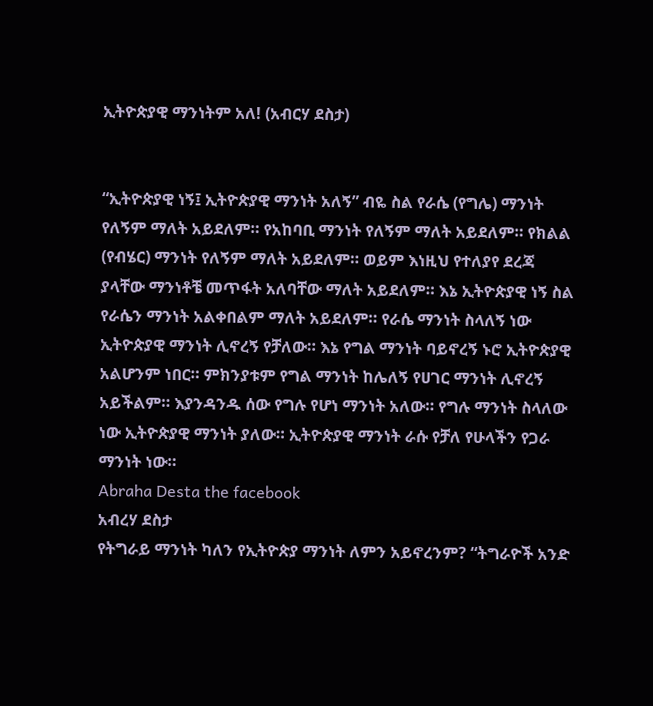ኢትዮጵያዊ ማንነትም አለ! (አብርሃ ደስታ)


“ኢትዮጵያዊ ነኝ፤ ኢትዮጵያዊ ማንነት አለኝ” ብዬ ስል የራሴ (የግሌ) ማንነት የለኝም ማለት አይደለም። የአከባቢ ማንነት የለኝም ማለት አይደለም። የክልል (የብሄር) ማንነት የለኝም ማለት አይደለም። ወይም እነዚህ የተለያየ ደረጃ ያላቸው ማንነቶቼ መጥፋት አለባቸው ማለት አይደለም። እኔ ኢትዮጵያዊ ነኝ ስል የራሴን ማንነት አልቀበልም ማለት አይደለም። የራሴ ማንነት ስላለኝ ነው ኢትዮጵያዊ ማንነት ሊኖረኝ የቻለው። እኔ የግል ማንነት ባይኖረኝ ኑሮ ኢትዮጵያዊ አልሆንም ነበር። ምክንያቱም የግል ማንነት ከሌለኝ የሀገር ማንነት ሊኖረኝ አይችልም። እያንዳንዱ ሰው የግሉ የሆነ ማንነት አለው። የግሉ ማንነት ስላለው ነው ኢትዮጵያዊ ማንነት ያለው። ኢትዮጵያዊ ማንነት ራሱ የቻለ የሁላችን የጋራ ማንነት ነው።
Abraha Desta the facebook
አብረሃ ደስታ
የትግራይ ማንነት ካለን የኢትዮጵያ ማንነት ለምን አይኖረንም? “ትግራዮች አንድ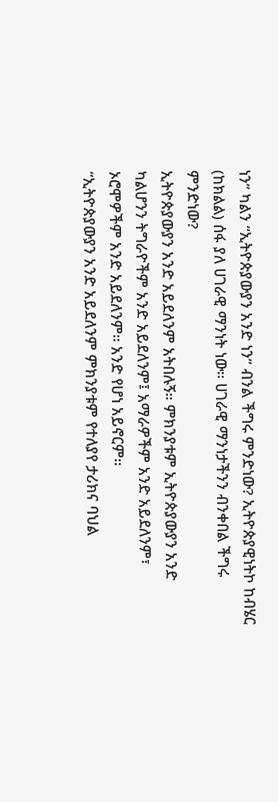ነን” ካልን “ኢትዮጵያውያን አንድ ነን” ብንል ችግሩ ምንድነው? ኢትዮጵያዊነትኮ ከብሄር (ከክልል) ሰፋ ያለ ሀገራዊ ማንነት ነው። ሀገራዊ ማንነታችንን ብንቀበል ችግሩ ምንድነው?
ኢትዮጵያውያን አንድ አይደለንም አትበሉኝ። ምክንያቱም ኢትዮጵያውያን አንድ ካልሆንን ትግራዮችም አንድ አይደለንም፤ አማራዎችም አንድ አይደለንም፣ ኦሮሞዎችም አንድ አይደለንም። አንድ የሆነ አይኖርም።
“ኢትዮጵያውያን አንድ አይደለንም ምክንያቱም የተለያየ ታሪክና ባህል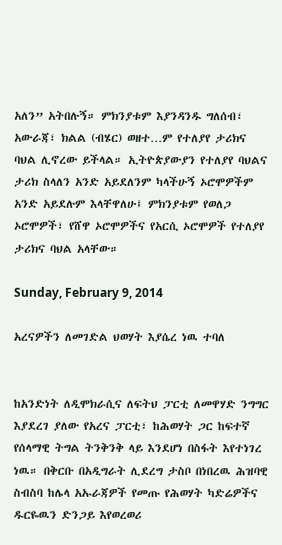አለን” አትበሉኝ። ምክንያቱም እያንዳንዱ ግለሰብ፣ አውራጃ፣ ክልል (ብሄር) ወዘተ…ም የተለያየ ታሪክና ባህል ሊኖረው ይችላል። ኢትዮጵያውያን የተለያየ ባህልና ታሪክ ስላለን አንድ አይደለንም ካላችሁኝ ኦሮሞዎችም አንድ አይደሉም እላቸዋለሁ፤ ምክንያቱም የወለጋ ኦሮሞዎች፣ የሸዋ ኦሮሞዎችና የአርሲ ኦሮሞዎች የተለያየ ታሪክና ባህል አላቸው።

Sunday, February 9, 2014

አረናዎችን ለመገድል ህወሃት እያሴረ ነዉ ተባለ


ከአንድነት ለዲሞክራሲና ለፍትህ ፓርቲ ለመዋሃድ ንግግር እያደረገ ያለው የአረና ፓርቲ፣ ከሕወሃት ጋር ከፍተኛ የሰላማዊ ትግል ትንቅንቅ ላይ እንደሆነ በስፋት እየተነገረ ነዉ። በቅርቡ በአዲግራት ሊደረግ ታስቦ በነበረዉ ሕዝባዊ ስብስባ ከሌላ አኡራጃዎች የመጡ የሕወሃት ካድሬዎችና ዱርዬዉን ድንጋይ እየወረወሪ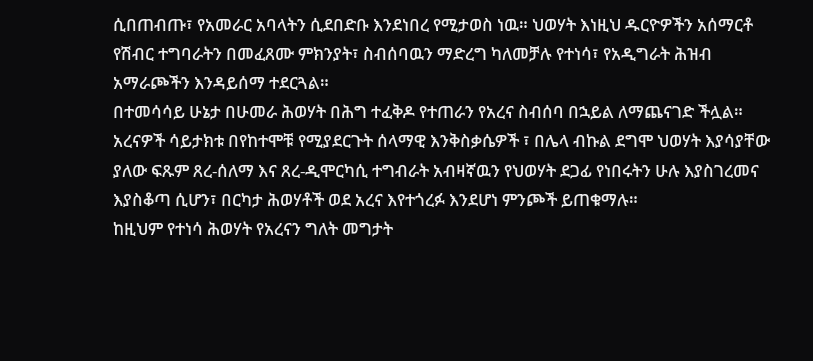ሲበጠብጡ፣ የአመራር አባላትን ሲደበድቡ እንደነበረ የሚታወስ ነዉ። ህወሃት እነዚህ ዱርዮዎችን አሰማርቶ የሽብር ተግባራትን በመፈጸሙ ምክንያት፣ ስብሰባዉን ማድረግ ካለመቻሉ የተነሳ፣ የአዲግራት ሕዝብ አማራጮችን እንዳይሰማ ተደርጓል።
በተመሳሳይ ሁኔታ በሁመራ ሕወሃት በሕግ ተፈቅዶ የተጠራን የአረና ስብሰባ በኋይል ለማጨናገድ ችሏል። አረናዎች ሳይታክቱ በየከተሞቹ የሚያደርጉት ሰላማዊ እንቅስቃሴዎች ፣ በሌላ ብኩል ደግሞ ህወሃት እያሳያቸው ያለው ፍጹም ጸረ-ሰለማ እና ጸረ-ዲሞርካሲ ተግብራት አብዛኛዉን የህወሃት ደጋፊ የነበሩትን ሁሉ እያስገረመና እያስቆጣ ሲሆን፣ በርካታ ሕወሃቶች ወደ አረና እየተጎረፉ እንደሆነ ምንጮች ይጠቁማሉ።
ከዚህም የተነሳ ሕወሃት የአረናን ግለት መግታት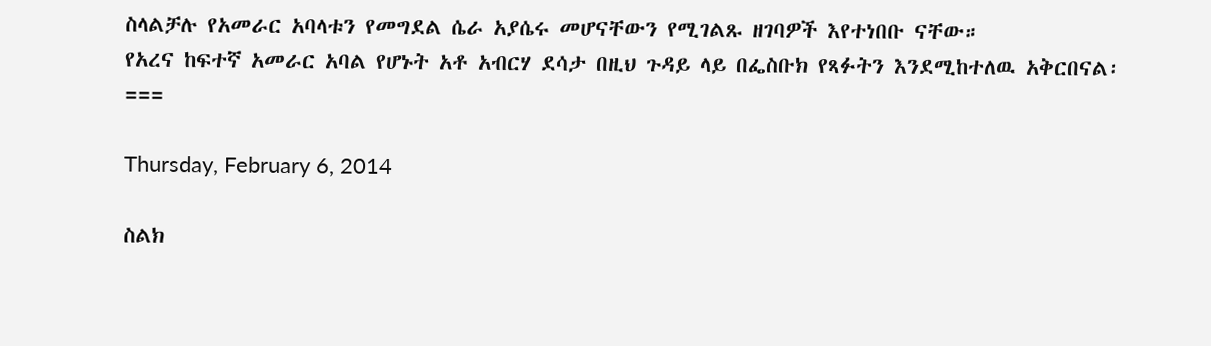ስላልቻሉ የአመራር አባላቱን የመግደል ሴራ አያሴሩ መሆናቸውን የሚገልጹ ዘገባዎች እየተነበቡ ናቸው።
የአረና ከፍተኛ አመራር አባል የሆኑት አቶ አብርሃ ደሳታ በዚህ ጉዳይ ላይ በፌስቡክ የጻፉትን እንደሚከተለዉ አቅርበናል፡
===

Thursday, February 6, 2014

ስልክ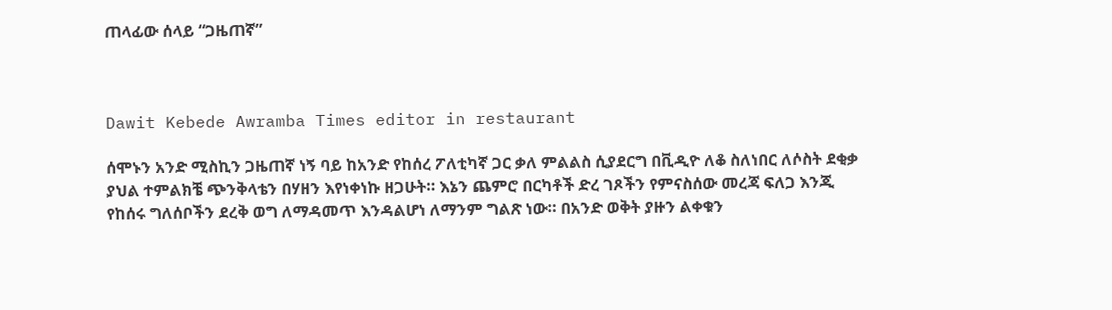ጠላፊው ሰላይ “ጋዜጠኛ”



Dawit Kebede Awramba Times editor in restaurant

ሰሞኑን አንድ ሚስኪን ጋዜጠኛ ነኝ ባይ ከአንድ የከሰረ ፖለቲካኛ ጋር ቃለ ምልልስ ሲያደርግ በቪዲዮ ለቆ ስለነበር ለሶስት ደቂቃ ያህል ተምልክቼ ጭንቅላቴን በሃዘን እየነቀነኩ ዘጋሁት። እኔን ጨምሮ በርካቶች ድረ ገጾችን የምናስሰው መረጃ ፍለጋ እንጂ የከሰሩ ግለሰቦችን ደረቅ ወግ ለማዳመጥ እንዳልሆነ ለማንም ግልጽ ነው። በአንድ ወቅት ያዙን ልቀቁን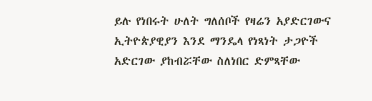ይሉ የነበሩት ሁለት ግለሰቦች የዛሬን አያድርገውና ኢትዮጵያዊያን እንደ ማንዴላ የነጻነት ታጋዮች አድርገው ያከብሯቸው ስለነበር ድምጻቸው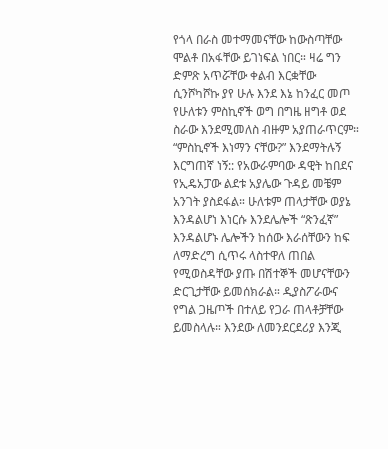የጎላ በራስ መተማመናቸው ከውስጣቸው ሞልቶ በአፋቸው ይገነፍል ነበር። ዛሬ ግን ድምጽ አጥሯቸው ቀልብ እርቋቸው ሲንሾካሾኩ ያየ ሁሉ እንደ እኔ ከንፈር መጦ የሁለቱን ምስኪኖች ወግ በግዜ ዘግቶ ወደ ስራው እንደሚመለስ ብዙም አያጠራጥርም።
“ምስኪኖች እነማን ናቸው?” እንደማትሉኝ እርግጠኛ ነኝ:: የአውራምባው ዳዊት ከበደና የኢዴአፓው ልደቱ አያሌው ጉዳይ መቼም አንገት ያስደፋል። ሁለቱም ጠላታቸው ወያኔ እንዳልሆነ እነርሱ እንደሌሎች “ጽንፈኛ” እንዳልሆኑ ሌሎችን ከሰው እራሰቸውን ከፍ ለማድረግ ሲጥሩ ላስተዋለ ጠበል የሚወስዳቸው ያጡ በሽተኞች መሆናቸውን ድርጊታቸው ይመሰክራል። ዲያስፖራውና የግል ጋዜጦች በተለይ የጋራ ጠላቶቻቸው ይመስላሉ። እንደው ለመንደርደሪያ እንጂ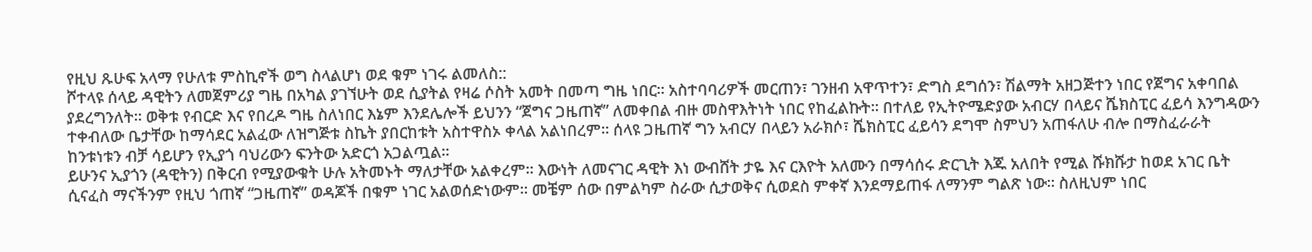የዚህ ጹሁፍ አላማ የሁለቱ ምስኪኖች ወግ ስላልሆነ ወደ ቁም ነገሩ ልመለስ::
ሾተላዩ ሰላይ ዳዊትን ለመጀምሪያ ግዜ በአካል ያገኘሁት ወደ ሲያትል የዛሬ ሶስት አመት በመጣ ግዜ ነበር። አስተባባሪዎች መርጠን፣ ገንዘብ አዋጥተን፣ ድግስ ደግሰን፣ ሽልማት አዘጋጅተን ነበር የጀግና አቀባበል ያደረግንለት። ወቅቱ የብርድ እና የበረዶ ግዜ ስለነበር እኔም እንደሌሎች ይህንን “ጀግና ጋዜጠኛ” ለመቀበል ብዙ መስዋእትነት ነበር የከፈልኩት። በተለይ የኢትዮሜድያው አብርሃ በላይና ሼክስፒር ፈይሳ እንግዳውን ተቀብለው ቤታቸው ከማሳደር አልፈው ለዝግጅቱ ስኬት ያበርከቱት አስተዋስኦ ቀላል አልነበረም። ሰላዩ ጋዜጠኛ ግን አብርሃ በላይን አራክሶ፣ ሼክስፒር ፈይሳን ደግሞ ስምህን አጠፋለሁ ብሎ በማስፈራራት ከንቱነቱን ብቻ ሳይሆን የኢያጎ ባህሪውን ፍንትው አድርጎ አጋልጧል።
ይሁንና ኢያጎን (ዳዊትን) በቅርብ የሚያውቁት ሁሉ አትመኑት ማለታቸው አልቀረም። እውነት ለመናገር ዳዊት እነ ውብሸት ታዬ እና ርእዮት አለሙን በማሳሰሩ ድርጊት እጁ አለበት የሚል ሹክሹታ ከወደ አገር ቤት ሲናፈስ ማናችንም የዚህ ጎጠኛ “ጋዜጠኛ” ወዳጆች በቁም ነገር አልወሰድነውም። መቼም ሰው በምልካም ስራው ሲታወቅና ሲወደስ ምቀኛ እንደማይጠፋ ለማንም ግልጽ ነው። ስለዚህም ነበር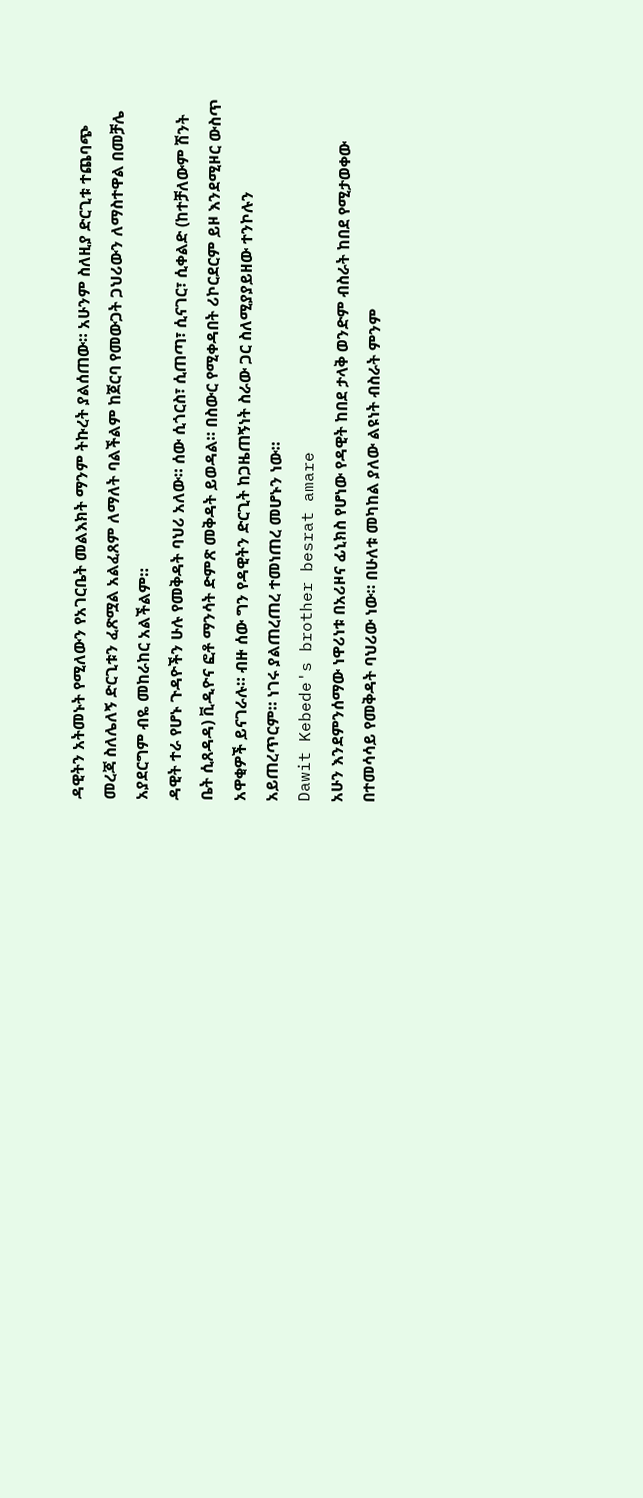ዳዊትን አትመኑት የሚለውን የአገርቤት መልእክት ማንም ትኩረት ያልሰጠው። አሁንም ስለዚያ ድርጊቱ ተጨባጭ መረጃ ስለሌለኝ ድርጊቱን ፈጽሟል አልፈጸም ለማለት ባልችልም ከጀርባ የመውጋት ጋህሪውን ለማስተዋል በመቻሌ አያደርግም ብዬ መከራከር አልችልም።
ዳዊት ተራ የሆኑ ጉዳዮችን ሁሉ የመቅዳት ባህሪ አለው። ሰው ሲጎርስ፣ ሲጠጣ፣ ሲናገር፣ ሲቀልድ (ከተቻለውም ሽንት ቤት ሲጸዳዳ) ቪዲዮና ፎቶ ማንሳት ድምጽ መቅዳት ይወዳል። በስውር የሚቀዳበት ሪኮርደርም ይዞ እንደሚዞር ውስጥ አዋቂዎች ይናገራሉ። ብዙ ሰው ግን የዳዊትን ድርጊት ከጋዜጠኝነት ስራው ጋር ስለሚያያይዘው ተንኮሉን አይጠረጥርም። ነገሩ ያልጠረጠረ ተመነጠረ መሆኑን ነው።
Dawit Kebede's brother besrat amare
አሁን እንደምንሰማው ነዋሪነቱ በአሪዞና ፊኒክስ የሆነው የዳዊት ከበደ ታላቅ ወንድም ብስራት ከበደ የሚታወቀው በተመሳሳይ የመቅዳት ባህሪው ነው። በሁለቱ መካከል ያለው ልዩነት ብስራት ምንም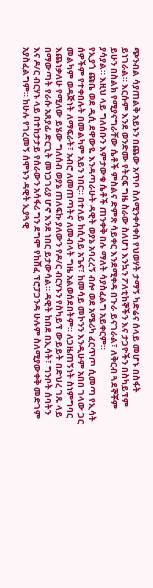ጭንብል ሳያጠልቅ አይኑን በጨው አጥቦ ስለሚንቀሳቀስ የህወሃት ታማኝ ካድሬና ሰላይ መሆኑ በስፋት ይነገራል። እርሱም እንደ ወንድሙ የትርፍ ግዜ ስራው ስለሆነ እንኳን ፖለቲከኞችን እና ታጋዮችን በስካይፕም ይሁን በስልክ የሚያናግራቸው ሴቶች ምስልና ድምጽ ሳይቀር እንደሚቀዳ በጉራ ይናገራል፣ ለቅርብ ጓደኞቾም ያሳያል። እዚህ ላይ ግለሰቡን እምታውቁ ሴቶች ጠንቀቅ በሉ ማለት ሳያስፈልግ አይቀርም።
የኢያጎ ጩቤ ወደ ዲሲ ደዋውዬ እንዳጣራሁት ዳዊት ወያኔ አባረረኝ ብሎ ወደ አሜሪካ ፈርጥጦ ሲመጣ የኢሳት ሰዎችም የተቀበሉት በመልካም አይን ነበር። በተለይ ከሲሳይ አጌና፣ ከመሳይ መኮንን እንዲሁም አበበ ገላው ጋር መልካም ወዳጅነት ለማፍራት፣ አብሮ ለመጠጣትና ለመብላት ግዜ አልወሰደበትም። ለጋዜጠኝነት ስነምግባር እጨነቃለሁ የሚለው ይሄው ግለሰብ ወያኔ ጠለፍኩ ያለውን የዶ/ር ብርሃኑን የስካይፕ ውይይት በድህረ ገጹ ላይ በማውጣት የራሱ አጸያፊ ድርጊት መነጋገሪያ ሆኖ እንደ ነበር ይታውሳል። ዳዊት ከበደ በኢሳት፣ ግንቦት ሰባትን እና ዶ/ር ብርሃኑ ላይ በተከታታይ የሰራውን አሳፋሪ ግን ደግሞ የከሸፈ ፕሮፓጋንዳ ሁሉም ስለሚያውቀቅ መድገም አያስፈልግም። ከሁሉ የገረመኝ ሰሞኑን ዳዊት ኢያጓዊ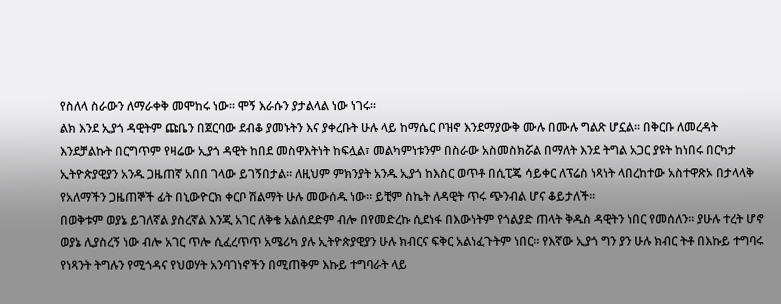የስለላ ስራውን ለማራቀቅ መሞከሩ ነው። ሞኝ እራሱን ያታልላል ነው ነገሩ።
ልክ እንደ ኢያጎ ዳዊትም ጩቤን በጀርባው ደብቆ ያመኑትን እና ያቀረቡት ሁሉ ላይ ከማሴር ቦዝኖ እንደማያውቅ ሙሉ በሙሉ ግልጽ ሆኗል። በቅርቡ ለመረዳት እንደቻልኩት በርግጥም የዛሬው ኢያጎ ዳዊት ከበደ መስዋእትነት ከፍሏል፣ መልካምነቱንም በስራው አስመስክሯል በማለት እንደ ትግል አጋር ያዩት ከነበሩ በርካታ ኢትዮጵያዊያን አንዱ ጋዜጠኛ አበበ ገላው ይገኝበታል። ለዚህም ምክንያት አንዱ ኢያጎ ከእስር ወጥቶ በሲፒጄ ሳይቀር ለፕሬስ ነጻነት ላበረከተው አስተዋጽኦ በታላላቅ የአለማችን ጋዜጠኞች ፊት በኒውዮርክ ቀርቦ ሽልማት ሁሉ መውሰዱ ነው። ይቺም ስኬት ለዳዊት ጥሩ ጭንብል ሆና ቆይታለች።
በወቅቱም ወያኔ ይገለኛል ያስረኛል እንጂ አገር ለቅቄ አልሰደድም ብሎ በየመድረኩ ሲደነፋ በእውነትም የጎልያድ ጠላት ቅዱስ ዳዊትን ነበር የመሰለን። ያሁሉ ተረት ሆኖ ወያኔ ሊያስረኝ ነው ብሎ አገር ጥሎ ሲፈረጥጥ አሜሪካ ያሉ ኢትዮጵያዊያን ሁሉ ክብርና ፍቅር አልነፈጉትም ነበር። የእኛው ኢያጎ ግን ያን ሁሉ ክብር ትቶ በእኩይ ተግባሩ የነጻንት ትግሉን የሚጎዳና የህወሃት አንባገነኖችን በሚጠቅም እኩይ ተግባራት ላይ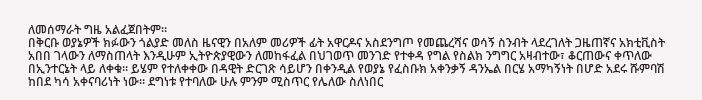ለመሰማራት ግዜ አልፈጀበትም።
በቅርቡ ወያኔዎች ክፉውን ጎልያድ መለስ ዜናዊን በአለም መሪዎች ፊት አዋርዶና አስደንግጦ የመጨረሻና ወሳኝ ስንብት ላደረገለት ጋዜጠኛና አክቲቪስት አበበ ገላውን ለማስጠላት እንዲሁም ኢትዮጵያዊውን ለመከፋፈል በህገወጥ መንገድ የተቀዳ የግል የስልክ ንግግር አዛብተው፣ ቆርጠውና ቀጥለው በኢንተርኔት ላይ ለቀቁ። ይሄም የተለቀቀው በዳዊት ድርገጽ ሳይሆን በቀንዲል የወያኔ የፈስቡክ አቀንቃኝ ዳንኤል በርሄ አማካኝነት በሆድ አደሩ ሹምባሽ ከበደ ካሳ አቀናባሪነት ነው። ደግነቱ የተባለው ሁሉ ምንም ሚስጥር የሌለው ስለነበር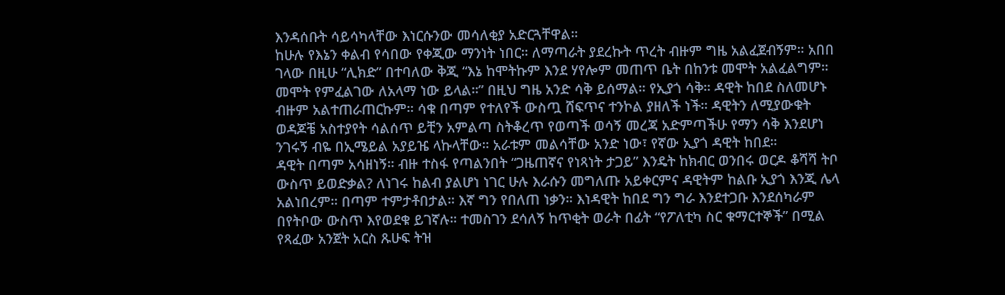እንዳሰቡት ሳይሳካላቸው እነርሱንው መሳለቂያ አድርጓቸዋል።
ከሁሉ የእኔን ቀልብ የሳበው የቀጂው ማንነት ነበር። ለማጣራት ያደረኩት ጥረት ብዙም ግዜ አልፈጀብኝም። አበበ ገላው በዚሁ “ሊክድ” በተባለው ቅጂ “እኔ ከሞትኩም እንደ ሃየሎም መጠጥ ቤት በከንቱ መሞት አልፈልግም። መሞት የምፈልገው ለአላማ ነው ይላል።” በዚህ ግዜ አንድ ሳቅ ይሰማል። የኢያጎ ሳቅ። ዳዊት ከበደ ስለመሆኑ ብዙም አልተጠራጠርኩም። ሳቁ በጣም የተለየች ውስጧ ሸፍጥና ተንኮል ያዘለች ነች። ዳዊትን ለሚያውቁት ወዳጆቼ አስተያየት ሳልሰጥ ይቺን አምልጣ ስትቆረጥ የወጣች ወሳኝ መረጃ አድምጣችሁ የማን ሳቅ እንደሆነ ንገሩኝ ብዬ በኢሜይል አያይዤ ላኩላቸው። አራቱም መልሳቸው አንድ ነው፣ የኛው ኢያጎ ዳዊት ከበደ።
ዳዊት በጣም አሳዘነኝ። ብዙ ተስፋ የጣልንበት “ጋዜጠኛና የነጻነት ታጋይ” እንዴት ከክብር ወንበሩ ወርዶ ቆሻሻ ትቦ ውስጥ ይወድቃል? ለነገሩ ከልብ ያልሆነ ነገር ሁሉ እራሱን መግለጡ አይቀርምና ዳዊትም ከልቡ ኢያጎ እንጂ ሌላ አልነበረም። በጣም ተምታቶበታል። እኛ ግን የበለጠ ነቃን። እነዳዊት ከበደ ግን ግራ እንደተጋቡ እንደሰካራም በየትቦው ውስጥ እየወደቁ ይገኛሉ። ተመስገን ደሳለኝ ከጥቂት ወራት በፊት “የፖለቲካ ስር ቁማርተኞች” በሚል የጻፈው አንጀት አርስ ጹሁፍ ትዝ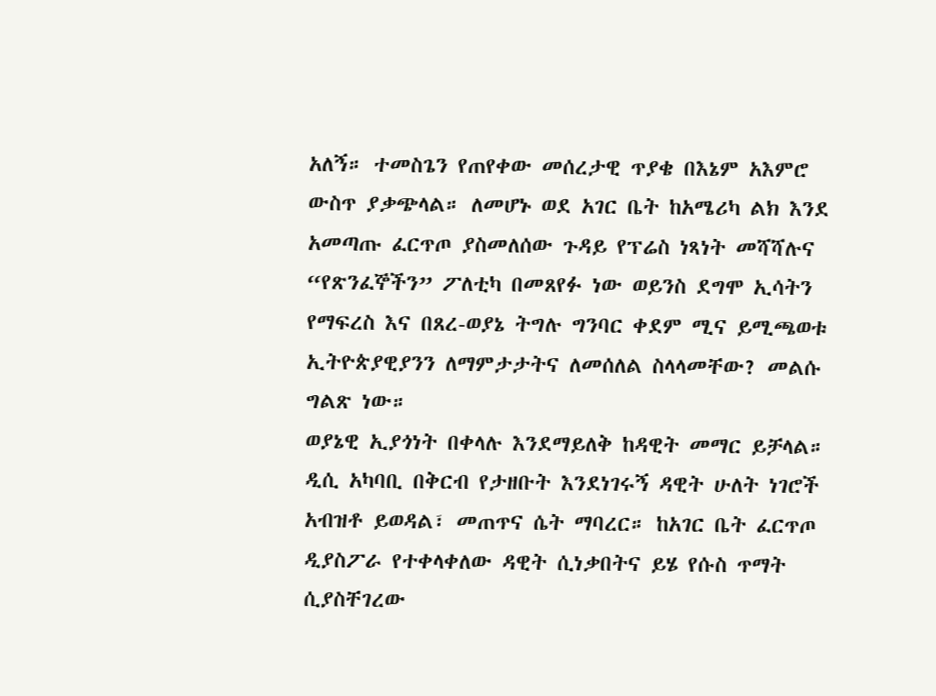አለኝ። ተመስጌን የጠየቀው መሰረታዊ ጥያቄ በእኔም አእምሮ ውስጥ ያቃጭላል። ለመሆኑ ወደ አገር ቤት ከአሜሪካ ልክ እንደ አመጣጡ ፈርጥጦ ያስመለሰው ጉዳይ የፕሬስ ነጻነት መሻሻሉና “የጽንፈኞችን” ፖለቲካ በመጸየፉ ነው ወይንስ ደግሞ ኢሳትን የማፍረስ እና በጸረ-ወያኔ ትግሉ ግንባር ቀደም ሚና ይሚጫወቱ ኢትዮጵያዊያንን ለማምታታትና ለመሰለል ስላላመቸው? መልሱ ግልጽ ነው።
ወያኔዊ ኢያጎነት በቀላሉ እንደማይለቅ ከዳዊት መማር ይቻላል። ዲሲ አካባቢ በቅርብ የታዘቡት እንደነገሩኝ ዳዊት ሁለት ነገሮች አብዝቶ ይወዳል፣ መጠጥና ሴት ማባረር። ከአገር ቤት ፈርጥጦ ዲያስፖራ የተቀላቀለው ዳዊት ሲነቃበትና ይሄ የሱስ ጥማት ሲያስቸገረው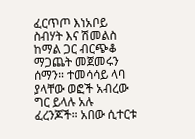ፈርጥጦ እነአቦይ ስብሃት እና ሽመልስ ከማል ጋር ብርጭቆ ማጋጨት መጀመሩን ሰማን። ተመሳሳይ ላባ ያላቸው ወፎች አብረው ግር ይላሉ አሉ ፈረንጆች። አበው ሲተርቱ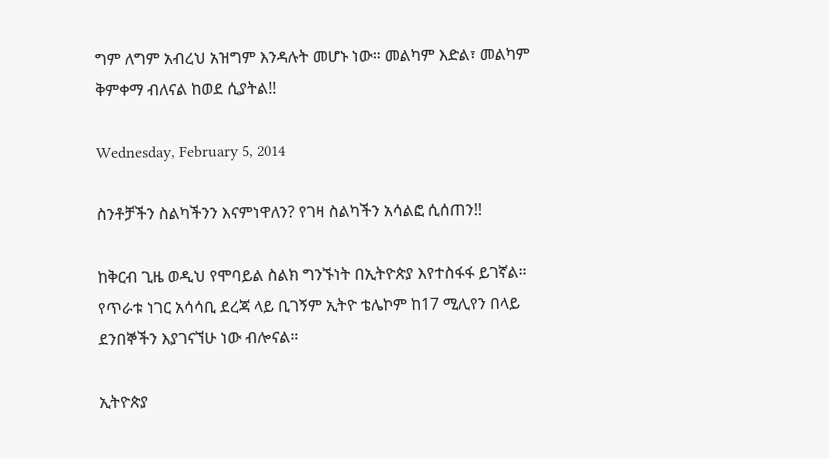ግም ለግም አብረህ አዝግም እንዳሉት መሆኑ ነው። መልካም እድል፣ መልካም ቅምቀማ ብለናል ከወደ ሲያትል!!

Wednesday, February 5, 2014

ስንቶቻችን ስልካችንን እናምነዋለን? የገዛ ስልካችን አሳልፎ ሲሰጠን!!

ከቅርብ ጊዜ ወዲህ የሞባይል ስልክ ግንኙነት በኢትዮጵያ እየተስፋፋ ይገኛል። የጥራቱ ነገር አሳሳቢ ደረጃ ላይ ቢገኝም ኢትዮ ቴሌኮም ከ17 ሚሊየን በላይ ደንበኞችን እያገናኘሁ ነው ብሎናል።

ኢትዮጵያ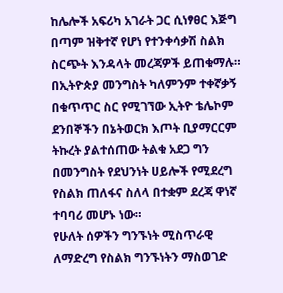ከሌሎች አፍሪካ አገራት ጋር ሲነፃፀር እጅግ በጣም ዝቅተኛ የሆነ የተንቀሳቃሽ ስልክ ስርጭት እንዳላት መረጃዎች ይጠቁማሉ።
በኢትዮጵያ መንግስት ካለምንም ተቀኛቃኝ በቁጥጥር ስር የሚገኘው ኢትዮ ቴሌኮም ደንበኞችን በኔትወርክ እጦት ቢያማርርም ትኩረት ያልተሰጠው ትልቁ አደጋ ግን በመንግስት የደህንነት ሀይሎች የሚደረግ የስልክ ጠለፋና ስለላ በተቋም ደረጃ ዋነኛ ተባባሪ መሆኑ ነው።
የሁለት ሰዎችን ግንኙነት ሚስጥራዊ ለማድረግ የስልክ ግንኙነትን ማስወገድ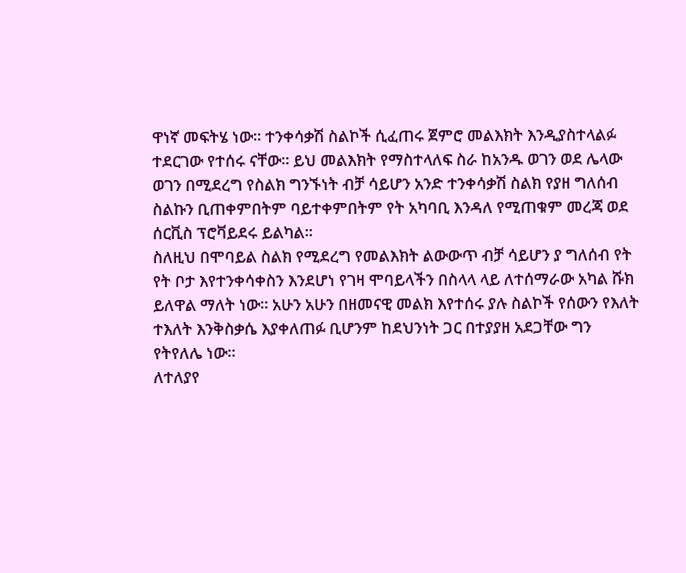ዋነኛ መፍትሄ ነው። ተንቀሳቃሽ ስልኮች ሲፈጠሩ ጀምሮ መልእክት እንዲያስተላልፉ ተደርገው የተሰሩ ናቸው። ይህ መልእክት የማስተላለፍ ስራ ከአንዱ ወገን ወደ ሌላው ወገን በሚደረግ የስልክ ግንኙነት ብቻ ሳይሆን አንድ ተንቀሳቃሽ ስልክ የያዘ ግለሰብ ስልኩን ቢጠቀምበትም ባይተቀምበትም የት አካባቢ እንዳለ የሚጠቁም መረጃ ወደ ሰርቪስ ፕሮቫይደሩ ይልካል።
ስለዚህ በሞባይል ስልክ የሚደረግ የመልእክት ልውውጥ ብቻ ሳይሆን ያ ግለሰብ የት የት ቦታ እየተንቀሳቀስን እንደሆነ የገዛ ሞባይላችን በስላላ ላይ ለተሰማራው አካል ሹክ ይለዋል ማለት ነው። አሁን አሁን በዘመናዊ መልክ እየተሰሩ ያሉ ስልኮች የሰውን የእለት ተእለት እንቅስቃሴ እያቀለጠፉ ቢሆንም ከደህንነት ጋር በተያያዘ አደጋቸው ግን የትየለሌ ነው።
ለተለያየ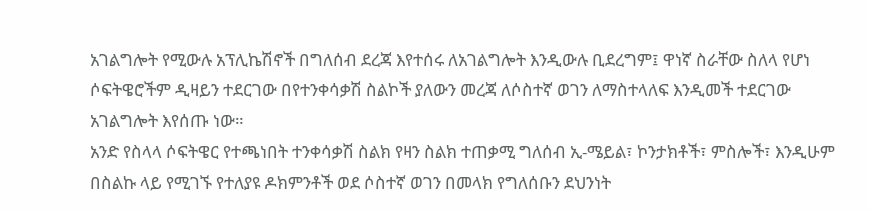አገልግሎት የሚውሉ አፕሊኬሽኖች በግለሰብ ደረጃ እየተሰሩ ለአገልግሎት እንዲውሉ ቢደረግም፤ ዋነኛ ስራቸው ስለላ የሆነ ሶፍትዌሮችም ዲዛይን ተደርገው በየተንቀሳቃሽ ስልኮች ያለውን መረጃ ለሶስተኛ ወገን ለማስተላለፍ እንዲመች ተደርገው አገልግሎት እየሰጡ ነው።
አንድ የስላላ ሶፍትዌር የተጫነበት ተንቀሳቃሽ ስልክ የዛን ስልክ ተጠቃሚ ግለሰብ ኢ-ሜይል፣ ኮንታክቶች፣ ምስሎች፣ እንዲሁም በስልኩ ላይ የሚገኙ የተለያዩ ዶክምንቶች ወደ ሶስተኛ ወገን በመላክ የግለሰቡን ደህንነት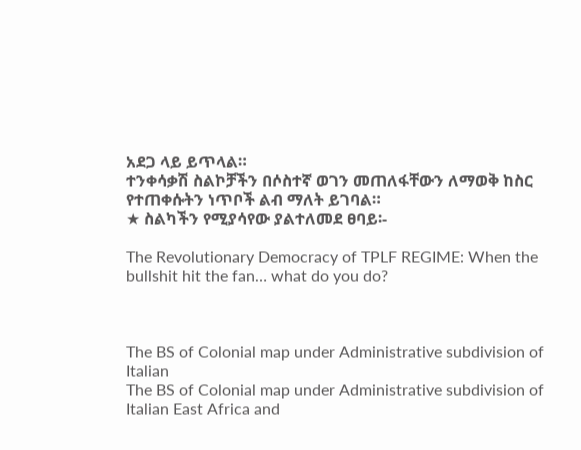አደጋ ላይ ይጥላል።
ተንቀሳቃሽ ስልኮቻችን በሶስተኛ ወገን መጠለፋቸውን ለማወቅ ከስር የተጠቀሱትን ነጥቦች ልብ ማለት ይገባል።
★ ስልካችን የሚያሳየው ያልተለመደ ፀባይ፡-

The Revolutionary Democracy of TPLF REGIME: When the bullshit hit the fan… what do you do?



The BS of Colonial map under Administrative subdivision of Italian
The BS of Colonial map under Administrative subdivision of Italian East Africa and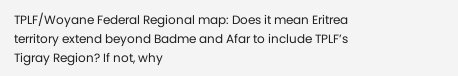TPLF/Woyane Federal Regional map: Does it mean Eritrea territory extend beyond Badme and Afar to include TPLF’s Tigray Region? If not, why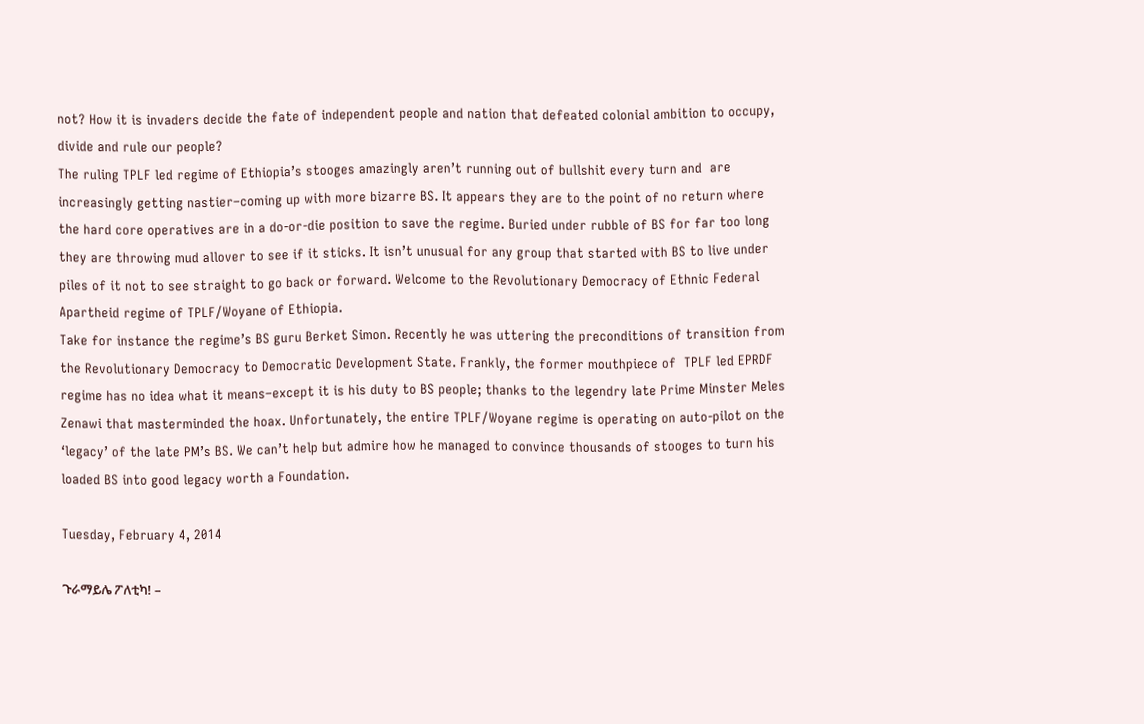not? How it is invaders decide the fate of independent people and nation that defeated colonial ambition to occupy, divide and rule our people?
The ruling TPLF led regime of Ethiopia’s stooges amazingly aren’t running out of bullshit every turn and  are increasingly getting nastier–coming up with more bizarre BS. It appears they are to the point of no return where the hard core operatives are in a do-or-die position to save the regime. Buried under rubble of BS for far too long they are throwing mud allover to see if it sticks. It isn’t unusual for any group that started with BS to live under piles of it not to see straight to go back or forward. Welcome to the Revolutionary Democracy of Ethnic Federal Apartheid regime of TPLF/Woyane of Ethiopia.
Take for instance the regime’s BS guru Berket Simon. Recently he was uttering the preconditions of transition from the Revolutionary Democracy to Democratic Development State. Frankly, the former mouthpiece of  TPLF led EPRDF regime has no idea what it means–except it is his duty to BS people; thanks to the legendry late Prime Minster Meles Zenawi that masterminded the hoax. Unfortunately, the entire TPLF/Woyane regime is operating on auto-pilot on the ‘legacy’ of the late PM’s BS. We can’t help but admire how he managed to convince thousands of stooges to turn his loaded BS into good legacy worth a Foundation.

Tuesday, February 4, 2014

ጉራማይሌ ፖለቲካ! –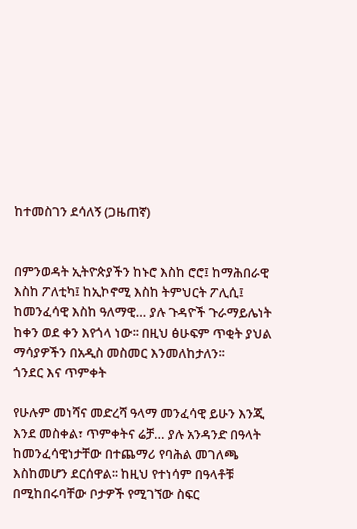ከተመስገን ደሳለኝ (ጋዜጠኛ)


በምንወዳት ኢትዮጵያችን ከኑሮ እስከ ሮሮ፤ ከማሕበራዊ እስከ ፖለቲካ፤ ከኢኮኖሚ እስከ ትምህርት ፖሊሲ፤ ከመንፈሳዊ እስከ ዓለማዊ… ያሉ ጉዳዮች ጉራማይሌነት ከቀን ወደ ቀን እየጎላ ነው፡፡ በዚህ ፅሁፍም ጥቂት ያህል ማሳያዎችን በአዲስ መስመር እንመለከታለን፡፡
ጎንደር እና ጥምቀት

የሁሉም መነሻና መድረሻ ዓላማ መንፈሳዊ ይሁን እንጂ እንደ መስቀል፣ ጥምቀትና ሬቻ… ያሉ አንዳንድ በዓላት ከመንፈሳዊነታቸው በተጨማሪ የባሕል መገለጫ እስከመሆን ደርሰዋል፡፡ ከዚህ የተነሳም በዓላቶቹ በሚከበሩባቸው ቦታዎች የሚገኘው ስፍር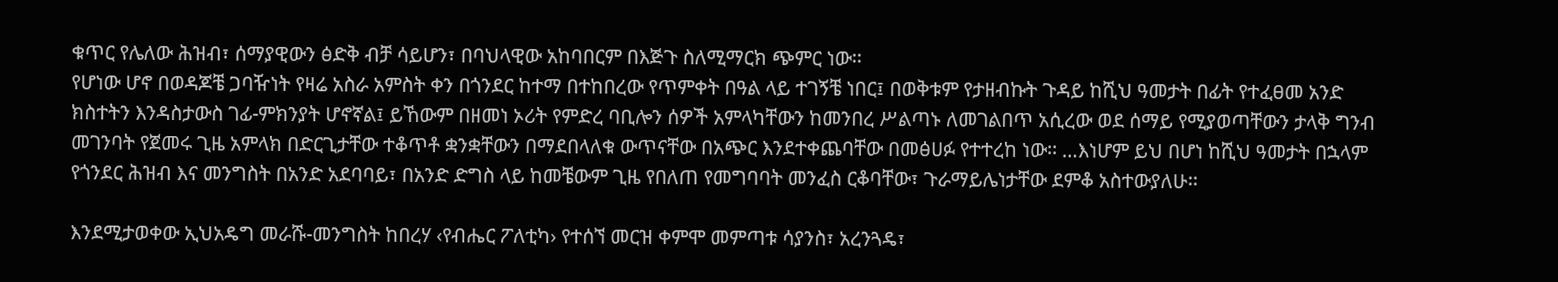ቁጥር የሌለው ሕዝብ፣ ሰማያዊውን ፅድቅ ብቻ ሳይሆን፣ በባህላዊው አከባበርም በእጅጉ ስለሚማርክ ጭምር ነው፡፡
የሆነው ሆኖ በወዳጆቼ ጋባዥነት የዛሬ አስራ አምስት ቀን በጎንደር ከተማ በተከበረው የጥምቀት በዓል ላይ ተገኝቼ ነበር፤ በወቅቱም የታዘብኩት ጉዳይ ከሺህ ዓመታት በፊት የተፈፀመ አንድ ክስተትን እንዳስታውስ ገፊ-ምክንያት ሆኖኛል፤ ይኸውም በዘመነ ኦሪት የምድረ ባቢሎን ሰዎች አምላካቸውን ከመንበረ ሥልጣኑ ለመገልበጥ አሲረው ወደ ሰማይ የሚያወጣቸውን ታላቅ ግንብ መገንባት የጀመሩ ጊዜ አምላክ በድርጊታቸው ተቆጥቶ ቋንቋቸውን በማደበላለቁ ውጥናቸው በአጭር እንደተቀጨባቸው በመፅሀፉ የተተረከ ነው፡፡ …እነሆም ይህ በሆነ ከሺህ ዓመታት በኋላም የጎንደር ሕዝብ እና መንግስት በአንድ አደባባይ፣ በአንድ ድግስ ላይ ከመቼውም ጊዜ የበለጠ የመግባባት መንፈስ ርቆባቸው፣ ጉራማይሌነታቸው ደምቆ አስተውያለሁ፡፡

እንደሚታወቀው ኢህአዴግ መራሹ-መንግስት ከበረሃ ‹የብሔር ፖለቲካ› የተሰኘ መርዝ ቀምሞ መምጣቱ ሳያንስ፣ አረንጓዴ፣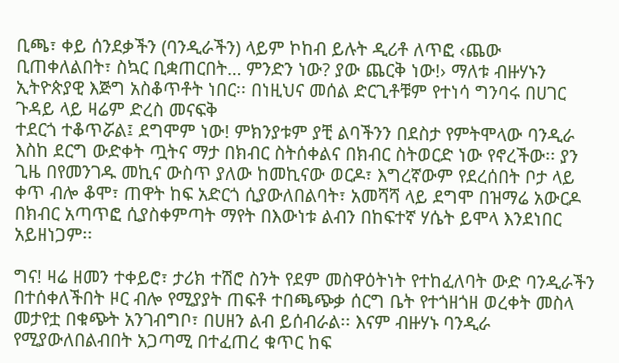ቢጫ፣ ቀይ ሰንደቃችን (ባንዲራችን) ላይም ኮከብ ይሉት ዲሪቶ ለጥፎ ‹ጨው ቢጠቀለልበት፣ ስኳር ቢቋጠርበት… ምንድን ነው? ያው ጨርቅ ነው!› ማለቱ ብዙሃኑን ኢትዮጵያዊ እጅግ አስቆጥቶት ነበር፡፡ በነዚህና መሰል ድርጊቶቹም የተነሳ ግንባሩ በሀገር ጉዳይ ላይ ዛሬም ድረስ መናፍቅ
ተደርጎ ተቆጥሯል፤ ደግሞም ነው! ምክንያቱም ያቺ ልባችንን በደስታ የምትሞላው ባንዲራ እስከ ደርግ ውድቀት ጧትና ማታ በክብር ስትሰቀልና በክብር ስትወርድ ነው የኖረችው፡፡ ያን ጊዜ በየመንገዱ መኪና ውስጥ ያለው ከመኪናው ወርዶ፣ እግረኛውም የደረሰበት ቦታ ላይ ቀጥ ብሎ ቆሞ፣ ጠዋት ከፍ አድርጎ ሲያውለበልባት፣ አመሻሻ ላይ ደግሞ በዝማሬ አውርዶ በክብር አጣጥፎ ሲያስቀምጣት ማየት በእውነቱ ልብን በከፍተኛ ሃሴት ይሞላ እንደነበር አይዘነጋም፡፡

ግና! ዛሬ ዘመን ተቀይሮ፣ ታሪክ ተሽሮ ስንት የደም መስዋዕትነት የተከፈለባት ውድ ባንዲራችን በተሰቀለችበት ዞር ብሎ የሚያያት ጠፍቶ ተበጫጭቃ ሰርግ ቤት የተጎዘጎዘ ወረቀት መስላ መታየቷ በቁጭት አንገብግቦ፣ በሀዘን ልብ ይሰብራል፡፡ እናም ብዙሃኑ ባንዲራ የሚያውለበልብበት አጋጣሚ በተፈጠረ ቁጥር ከፍ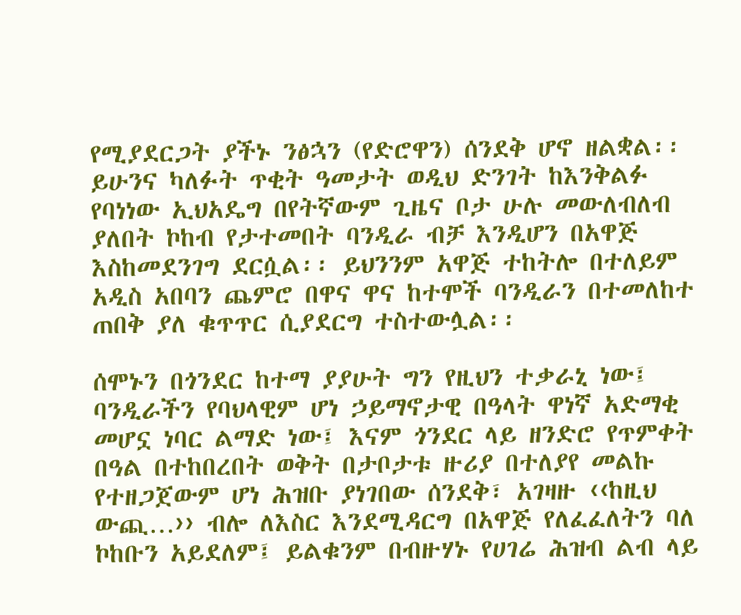የሚያደርጋት ያችኑ ንፅኋን (የድሮዋን) ሰንደቅ ሆኖ ዘልቋል፡፡ ይሁንና ካለፉት ጥቂት ዓመታት ወዲህ ድንገት ከእንቅልፉ የባነነው ኢህአዴግ በየትኛውም ጊዜና ቦታ ሁሉ መውለብለብ ያለበት ኮከብ የታተመበት ባንዲራ ብቻ እንዲሆን በአዋጅ እስከመደንገግ ደርሷል፡፡ ይህንንም አዋጅ ተከትሎ በተለይም አዲስ አበባን ጨምሮ በዋና ዋና ከተሞች ባንዲራን በተመለከተ ጠበቅ ያለ ቁጥጥር ሲያደርግ ተስተውሏል፡፡

ሰሞኑን በጎንደር ከተማ ያያሁት ግን የዚህን ተቃራኒ ነው፤ ባንዲራችን የባህላዊም ሆነ ኃይማኖታዊ በዓላት ዋነኛ አድማቂ መሆኗ ነባር ልማድ ነው፤ እናም ጎንደር ላይ ዘንድሮ የጥምቀት በዓል በተከበረበት ወቅት በታቦታቱ ዙሪያ በተለያየ መልኩ የተዘጋጀውም ሆነ ሕዝቡ ያነገበው ሰንደቅ፣ አገዛዙ ‹‹ከዚህ ውጪ…›› ብሎ ለእስር እንደሚዳርግ በአዋጅ የለፈፈለትን ባለ ኮከቡን አይደለም፤ ይልቁንም በብዙሃኑ የሀገሬ ሕዝብ ልብ ላይ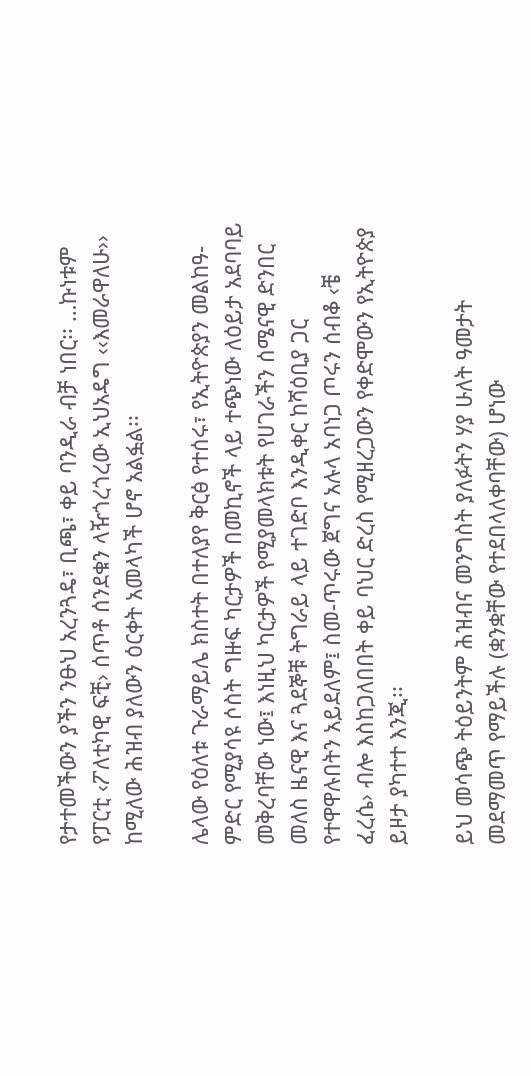የታተመችውን ያችን ንፁህ አረንጓዴ፣ ቢጫ፣ ቀይ ባንዲራ ብቻ ነበር፡፡ …ኩነቱም የፓርቲ ‹ፖለቲካዊ ፍቺ› ሰጥቶ ሰንደቁን ላዥጎረጎረው ኢህአዴግ ‹‹እመራዋለሁ›› ከሚለው ሕዝብ ያለውን ዕርቀት አመላካች ሆኖ አልፏል፡፡

ሌላው የዕለቱ ጉራማይሌ ክስተት በተለያየ ቅርፅ የተሰሩ፣ የኢትዮጵያን መልከዓ-ምድር የሚያሳዩ ሶስት ግዙፍ ካርታዎች በመኪኖች ላይ ተጭነው ለዕይታ አደባባይ መቅረባቸው ነው፤ እነዚህ ካርታዎች የሚያመላክቱት የሀገራችን ሰሜናዊ ድንበር መለስ ዜናዊ እና ጓደኞቹ ትግራይ ላይ ተገድቦ እንዲቀር ከሻዕቢያ ጋር የተዋዋሉበትን አይደለም፤ ስመ-ጥሩው ጀግና አሉላ አባነጋ ጦሩን ሰብቆ ‹ቼ ፈረሴ› ብሎ እስከጋለበበት ቀይ ባህር ድረስ የሚዘረጋውን የቀድሞውን የኢትዮጵያ ይዞታ ያካተተ እንጂ፡፡

ይህ መሳጭ ትዕይንትም ሕዝብና መንግስት ያለፉትን ሃያ ሁለት ዓመታት መደማመጥ የማይችሉ (ቋንቋቸው የተደበላለቀባቸው) ሆነው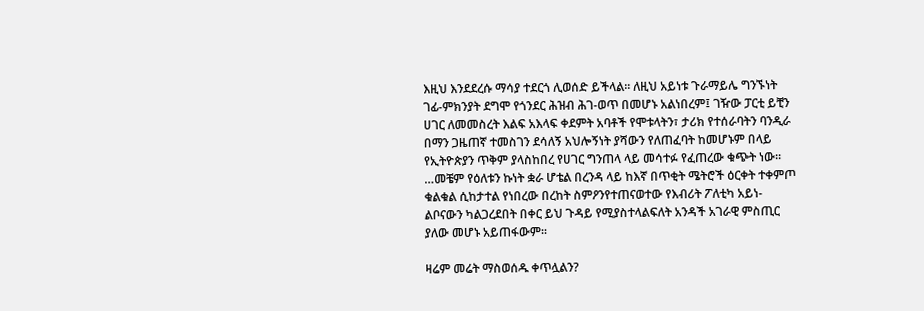እዚህ እንደደረሱ ማሳያ ተደርጎ ሊወሰድ ይችላል፡፡ ለዚህ አይነቱ ጉራማይሌ ግንኙነት ገፊ-ምክንያት ደግሞ የጎንደር ሕዝብ ሕገ-ወጥ በመሆኑ አልነበረም፤ ገዥው ፓርቲ ይቺን ሀገር ለመመስረት እልፍ አእላፍ ቀደምት አባቶች የሞቱላትን፣ ታሪክ የተሰራባትን ባንዲራ በማን ጋዜጠኛ ተመስገን ደሳለኝ አህሎኝነት ያሻውን የለጠፈባት ከመሆኑም በላይ የኢትዮጵያን ጥቅም ያላስከበረ የሀገር ግንጠላ ላይ መሳተፉ የፈጠረው ቁጭት ነው፡፡…መቼም የዕለቱን ኩነት ቋራ ሆቴል በረንዳ ላይ ከእኛ በጥቂት ሜትሮች ዕርቀት ተቀምጦ ቁልቁል ሲከታተል የነበረው በረከት ስምዖንየተጠናወተው የእብሪት ፖለቲካ አይነ-ልቦናውን ካልጋረደበት በቀር ይህ ጉዳይ የሚያስተላልፍለት አንዳች አገራዊ ምስጢር ያለው መሆኑ አይጠፋውም፡፡

ዛሬም መሬት ማስወሰዱ ቀጥሏልን?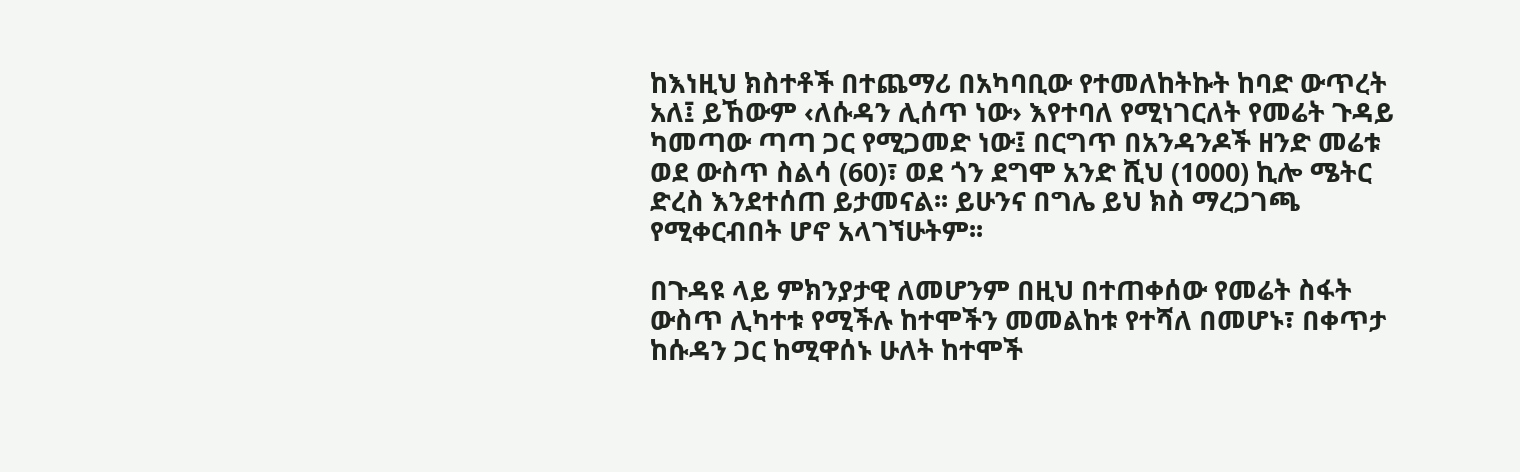ከእነዚህ ክስተቶች በተጨማሪ በአካባቢው የተመለከትኩት ከባድ ውጥረት አለ፤ ይኸውም ‹ለሱዳን ሊሰጥ ነው› እየተባለ የሚነገርለት የመሬት ጉዳይ ካመጣው ጣጣ ጋር የሚጋመድ ነው፤ በርግጥ በአንዳንዶች ዘንድ መሬቱ ወደ ውስጥ ስልሳ (60)፣ ወደ ጎን ደግሞ አንድ ሺህ (1000) ኪሎ ሜትር ድረስ እንደተሰጠ ይታመናል፡፡ ይሁንና በግሌ ይህ ክስ ማረጋገጫ የሚቀርብበት ሆኖ አላገኘሁትም፡፡

በጉዳዩ ላይ ምክንያታዊ ለመሆንም በዚህ በተጠቀሰው የመሬት ስፋት ውስጥ ሊካተቱ የሚችሉ ከተሞችን መመልከቱ የተሻለ በመሆኑ፣ በቀጥታ ከሱዳን ጋር ከሚዋሰኑ ሁለት ከተሞች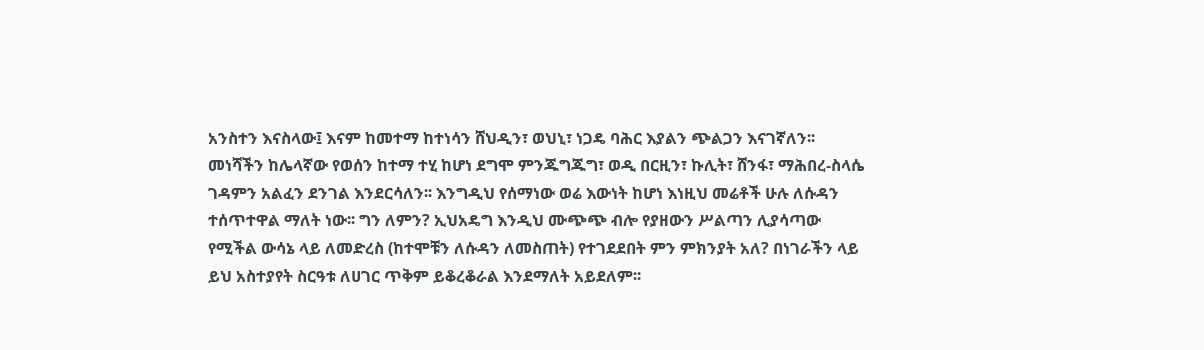አንስተን እናስላው፤ እናም ከመተማ ከተነሳን ሸህዲን፣ ወህኒ፣ ነጋዴ ባሕር እያልን ጭልጋን እናገኛለን፡፡ መነሻችን ከሌላኛው የወሰን ከተማ ተሂ ከሆነ ደግሞ ምንጁግጁግ፣ ወዲ በርዚን፣ ኩሊት፣ ሸንፋ፣ ማሕበረ-ስላሴ ገዳምን አልፈን ደንገል እንደርሳለን፡፡ እንግዲህ የሰማነው ወሬ እውነት ከሆነ እነዚህ መሬቶች ሁሉ ለሱዳን ተሰጥተዋል ማለት ነው፡፡ ግን ለምን? ኢህአዴግ እንዲህ ሙጭጭ ብሎ የያዘውን ሥልጣን ሊያሳጣው የሚችል ውሳኔ ላይ ለመድረስ (ከተሞቹን ለሱዳን ለመስጠት) የተገደደበት ምን ምክንያት አለ? በነገራችን ላይ ይህ አስተያየት ስርዓቱ ለሀገር ጥቅም ይቆረቆራል እንደማለት አይደለም፡፡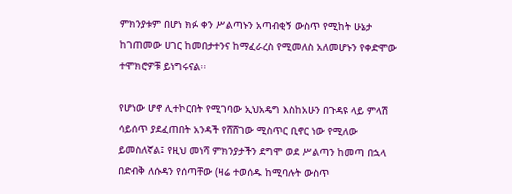ምክንያቱም በሆነ ክፉ ቀን ሥልጣኑን አጣብቂኝ ውስጥ የሚከት ሁኔታ ከገጠመው ሀገር ከመበታተንና ከማፈራረስ የሚመለስ አለመሆኑን የቀድሞው ተሞክሮዎቹ ይነግሩናል፡፡

የሆነው ሆኖ ሊተኮርበት የሚገባው ኢህአዴግ እስከአሁን በጉዳዩ ላይ ምላሽ ሳይሰጥ ያደፈጠበት አንዳች የሸሸገው ሚስጥር ቢኖር ነው የሚለው ይመስለኛል፤ የዚህ መነሻ ምክንያታችን ደግሞ ወደ ሥልጣን ከመጣ በኋላ በድብቅ ለሱዳን የሰጣቸው (ዛሬ ተወሰዱ ከሚባሉት ውስጥ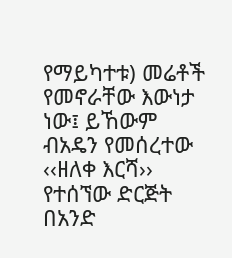የማይካተቱ) መሬቶች የመኖራቸው እውነታ ነው፤ ይኸውም ብአዴን የመሰረተው ‹‹ዘለቀ እርሻ›› የተሰኘው ድርጅት በአንድ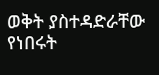ወቅት ያስተዳድራቸው የነበሩት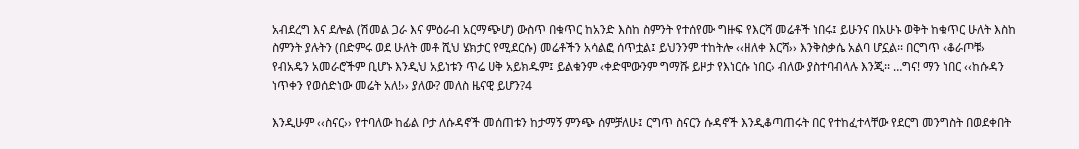አብደረግ እና ደሎል (ሽመል ጋራ እና ምዕራብ አርማጭሆ) ውስጥ በቁጥር ከአንድ እስከ ስምንት የተሰየሙ ግዙፍ የእርሻ መሬቶች ነበሩ፤ ይሁንና በአሁኑ ወቅት ከቁጥር ሁለት እስከ ስምንት ያሉትን (በድምሩ ወደ ሁለት መቶ ሺህ ሄክታር የሚደርሱ) መሬቶችን አሳልፎ ሰጥቷል፤ ይህንንም ተከትሎ ‹‹ዘለቀ እርሻ›› እንቅስቃሴ አልባ ሆኗል፡፡ በርግጥ ‹ቆራጦቹ› የብአዴን አመራሮችም ቢሆኑ እንዲህ አይነቱን ጥሬ ሀቅ አይክዱም፤ ይልቁንም ‹ቀድሞውንም ግማሹ ይዞታ የእነርሱ ነበር› ብለው ያስተባብላሉ እንጂ፡፡ …ግና! ማን ነበር ‹‹ከሱዳን ነጥቀን የወሰድነው መሬት አለ!›› ያለው? መለስ ዜናዊ ይሆን?4

እንዲሁም ‹‹ስናር›› የተባለው ከፊል ቦታ ለሱዳኖች መሰጠቱን ከታማኝ ምንጭ ሰምቻለሁ፤ ርግጥ ስናርን ሱዳኖች እንዲቆጣጠሩት በር የተከፈተላቸው የደርግ መንግስት በወደቀበት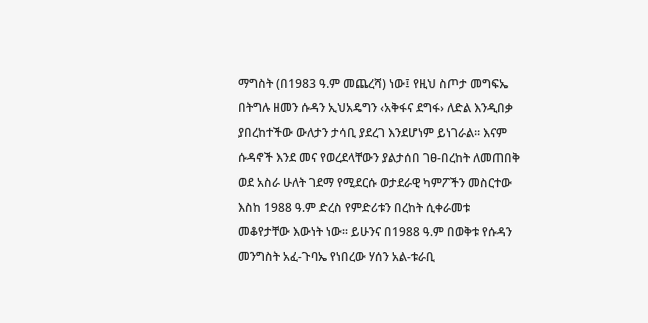ማግስት (በ1983 ዓ.ም መጨረሻ) ነው፤ የዚህ ስጦታ መግፍኤ በትግሉ ዘመን ሱዳን ኢህአዴግን ‹አቅፋና ደግፋ› ለድል እንዲበቃ ያበረከተችው ውለታን ታሳቢ ያደረገ እንደሆነም ይነገራል፡፡ እናም ሱዳኖች እንደ መና የወረደላቸውን ያልታሰበ ገፀ-በረከት ለመጠበቅ ወደ አስራ ሁለት ገደማ የሚደርሱ ወታደራዊ ካምፖችን መስርተው እስከ 1988 ዓ.ም ድረስ የምድሪቱን በረከት ሲቀራመቱ መቆየታቸው እውነት ነው፡፡ ይሁንና በ1988 ዓ.ም በወቅቱ የሱዳን መንግስት አፈ-ጉባኤ የነበረው ሃሰን አል-ቱራቢ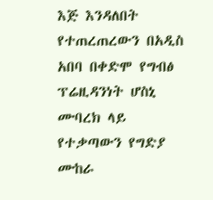እጅ እንዳለበት የተጠረጠረውን በአዲስ አበባ በቀድሞ የግብፅ ፕሬዚዳንነት ሆስኒ ሙባረክ ላይ የተቃጣውን የግድያ ሙከራ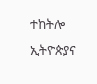ተከትሎ ኢትዮጵያና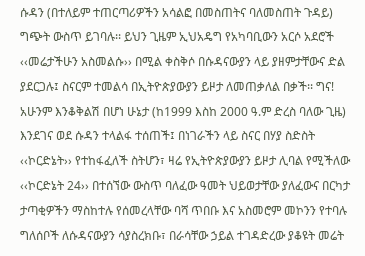ሱዳን (በተለይም ተጠርጣሪዎችን አሳልፎ በመስጠትና ባለመስጠት ጉዳይ) ግጭት ውስጥ ይገባሉ፡፡ ይህን ጊዜም ኢህአዴግ የአካባቢውን አርሶ አደሮች ‹‹መሬታችሁን አስመልሱ›› በሚል ቀስቅሶ በሱዳናውያን ላይ ያዘምታቸውና ድል ያደርጋሉ፤ ስናርም ተመልሳ በኢትዮጵያውያን ይዞታ ለመጠቃለል በቃች፡፡ ግና! አሁንም እንቆቅልሽ በሆነ ሁኔታ (ከ1999 እስከ 2000 ዓ.ም ድረስ ባለው ጊዜ) እንደገና ወደ ሱዳን ተላልፋ ተሰጠች፤ በነገራችን ላይ ስናር በሃያ ስድስት ‹‹ኮርድኔት›› የተከፋፈለች ስትሆን፣ ዛሬ የኢትዮጵያውያን ይዞታ ሊባል የሚችለው ‹‹ኮርድኔት 24›› በተሰኘው ውስጥ ባለፈው ዓመት ህይወታቸው ያለፈውና በርካታ
ታጣቂዎችን ማስከተሉ የሰመረላቸው ባሻ ጥበቡ እና አስመሮም መኮንን የተባሉ ግለሰቦች ለሱዳናውያን ሳያስረክቡ፣ በራሳቸው ኃይል ተገዳድረው ያቆዩት መሬት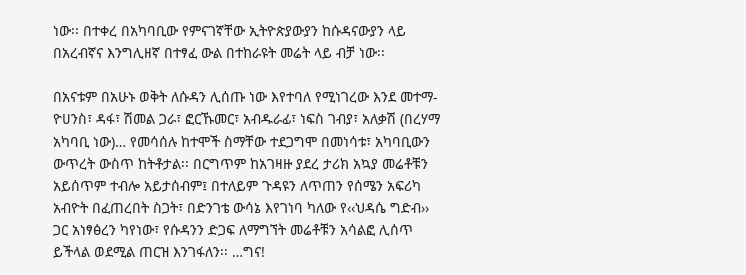ነው፡፡ በተቀረ በአካባቢው የምናገኛቸው ኢትዮጵያውያን ከሱዳናውያን ላይ በአረብኛና እንግሊዘኛ በተፃፈ ውል በተከራዩት መሬት ላይ ብቻ ነው፡፡

በአናቱም በአሁኑ ወቅት ለሱዳን ሊሰጡ ነው እየተባለ የሚነገረው እንደ መተማ-ዮሀንስ፣ ዳፋ፣ ሽመል ጋራ፣ ፎርኹመር፣ አብዱራፊ፣ ነፍስ ገብያ፣ አለቃሽ (በረሃማ አካባቢ ነው)… የመሳሰሉ ከተሞች ስማቸው ተደጋግሞ በመነሳቱ፣ አካባቢውን ውጥረት ውስጥ ከትቶታል፡፡ በርግጥም ከአገዛዙ ያደረ ታሪክ አኳያ መሬቶቹን አይሰጥም ተብሎ አይታሰብም፤ በተለይም ጉዳዩን ለጥጠን የሰሜን አፍሪካ አብዮት በፈጠረበት ስጋት፣ በድንገቴ ውሳኔ እየገነባ ካለው የ‹‹ህዳሴ ግድብ›› ጋር አነፃፅረን ካየነው፣ የሱዳንን ድጋፍ ለማግኘት መሬቶቹን አሳልፎ ሊሰጥ ይችላል ወደሚል ጠርዝ እንገፋለን፡፡ …ግና!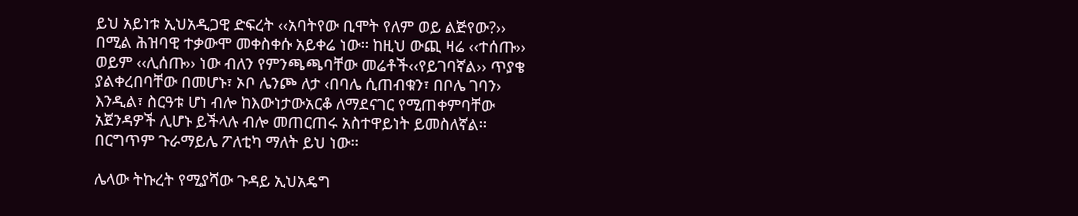ይህ አይነቱ ኢህአዲጋዊ ድፍረት ‹‹አባትየው ቢሞት የለም ወይ ልጅየው?›› በሚል ሕዝባዊ ተቃውሞ መቀስቀሱ አይቀሬ ነው፡፡ ከዚህ ውጪ ዛሬ ‹‹ተሰጡ›› ወይም ‹‹ሊሰጡ›› ነው ብለን የምንጫጫባቸው መሬቶች‹‹የይገባኛል›› ጥያቄ ያልቀረበባቸው በመሆኑ፣ ኦቦ ሌንጮ ለታ ‹በባሌ ሲጠብቁን፣ በቦሌ ገባን› እንዲል፣ ስርዓቱ ሆነ ብሎ ከእውነታውአርቆ ለማደናገር የሚጠቀምባቸው አጀንዳዎች ሊሆኑ ይችላሉ ብሎ መጠርጠሩ አስተዋይነት ይመስለኛል፡፡ በርግጥም ጉራማይሌ ፖለቲካ ማለት ይህ ነው፡፡

ሌላው ትኩረት የሚያሻው ጉዳይ ኢህአዴግ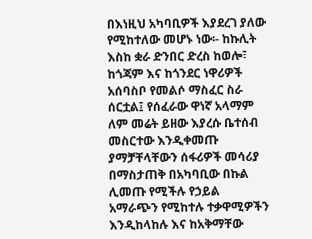በእነዚህ አካባቢዎች እያደረገ ያለው የሚከተለው መሆኑ ነው፡- ከኩሊት እስከ ቋራ ድንበር ድረስ ከወሎ፣ ከጎጃም እና ከጎንደር ነዋሪዎች አሰባስቦ የመልሶ ማስፈር ስራ ሰርቷል፤ የሰፈራው ዋነኛ አላማም ለም መሬት ይዘው እያረሱ ቤተሰብ መስርተው እንዲቀመጡ ያማቻቸላቸውን ሰፋሪዎች መሳሪያ በማስታጠቅ በአካባቢው በኩል ሊመጡ የሚችሉ የኃይል አማራጭን የሚከተሉ ተቃዋሚዎችን እንዲከላከሉ እና ከአቅማቸው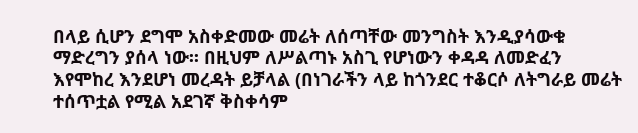በላይ ሲሆን ደግሞ አስቀድመው መሬት ለሰጣቸው መንግስት እንዲያሳውቁ ማድረግን ያሰላ ነው፡፡ በዚህም ለሥልጣኑ አስጊ የሆነውን ቀዳዳ ለመድፈን እየሞከረ እንደሆነ መረዳት ይቻላል (በነገራችን ላይ ከጎንደር ተቆርሶ ለትግራይ መሬት ተሰጥቷል የሚል አደገኛ ቅስቀሳም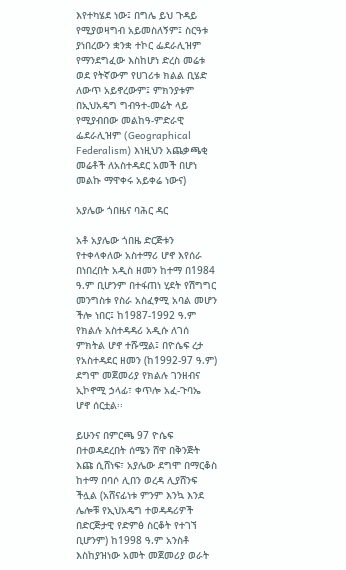እየተካሄደ ነው፤ በግሌ ይህ ጉዳይ የሚያወዛግብ አይመስለኝም፤ ስርዓቱ ያነበረውን ቋንቋ ተኮር ፌደራሊዝም የማንደግፈው እስከሆነ ድረስ መሬቱ ወደ የትኛውም የሀገሪቱ ክልል ቢሄድ ለውጥ አይኖረውም፤ ምክንያቱም በኢህአዴግ ግብዓተ-መሬት ላይ የሚያብበው መልከዓ-ምድራዊ ፌደራሊዝም (Geographical Federalism) እነዚህን አጨቃጫቂ መሬቶች ለአስተዳደር አመች በሆነ መልኩ ማዋቀሩ አይቀሬ ነውና)

አያሌው ጎበዜና ባሕር ዳር

አቶ አያሌው ጎበዜ ድርጅቱን የተቀላቀለው አስተማሪ ሆኖ እየሰራ በነበረበት አዲስ ዘመን ከተማ በ1984 ዓ.ም ቢሆንም በተፋጠነ ሂደት የሽግግር መንግስቱ የስራ አስፈፃሚ አባል መሆን ችሎ ነበር፤ ከ1987-1992 ዓ.ም የክልሉ አስተዳዳሪ አዲሱ ለገሰ ምክትል ሆኖ ተሹሟል፤ በዮሴፍ ረታ የአስተዳደር ዘመን (ከ1992-97 ዓ.ም) ደግሞ መጀመሪያ የክልሉ ገንዘብና ኢኮኖሚ ኃላፊ፣ ቀጥሎ አፈ-ጉባኤ ሆኖ ሰርቷል፡፡

ይሁንና በምርጫ 97 ዮሴፍ በተወዳደረበት ሰሜን ሸዋ በቅንጅት እጩ ሲሸነፍ፣ አያሌው ደግሞ በማርቆስ ከተማ በባሶ ሊበን ወረዳ ሊያሸንፍ ችሏል (አሸናፊነቱ ምንም እንኳ እንደ ሌሎቹ የኢህአዴግ ተወዳዳሪዎች በድርጅታዊ የድምፅ ስርቆት የተገኘ ቢሆንም) ከ1998 ዓ.ም አንስቶ እስከያዝነው አመት መጀመሪያ ወራት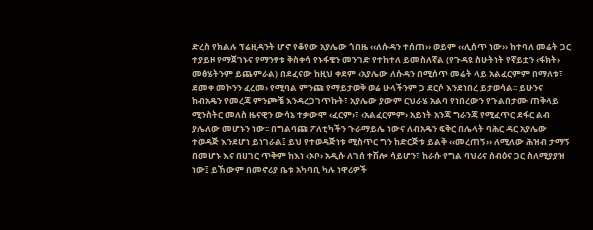ድረስ የክልሉ ፕሬዚዳንት ሆኖ የቆየው አያሌው ጎበዜ ‹‹ለሱዳን ተሰጠ›› ወይም ‹‹ሊሰጥ ነው›› ከተባለ መሬት ጋር ተያይዞ የማጀገኑና የማንፃቱ ቅስቀሳ የኑፋቄን መንገድ የተከተለ ይመስለኛል (የጉዳዩ ስሁትነት የኛይቷን ‹ፋክት› መፅሄትንም ይጨምራል) በደፈናው ከዚህ ቀደም ‹አያሌው ለሱዳን በሚሰጥ መሬት ላይ አልፈርምም በማለቱ፣ ደመቀ መኮንን ፈረመ› የሚባል ምንጩ የማይታወቅ ወሬ ሁላችንም ጋ ደርሶ እንደነበረ ይታወሳል፡፡ ይሁንና ከብአዴን የመረጃ ምንጮቼ እንዳረጋገጥኩት፣ አያሌው ያውም ርህራሄ አልባ የነበረውን የጉልበታሙ ጠቅላይ ሚንስትር መለስ ዜናዊን ውሳኔ ተቃውሞ ‹ፈርም›፣ ‹አልፈርምም› አይነት አንጃ ግራንጃ የሚፈጥር ደፋር ልብ ያሌለው መሆኑን ነው፡፡ በግልባጩ ፖለቲካችን ጉራማይሌ ነውና ለብአዴን ፍቅር በሌላት ባሕር ዳር አያሌው ተወዳጅ እንደሆነ ይነገራል፤ ይህ የተወዳጅነቱ ሚስጥር ግን ከድርጅቱ ይልቅ ‹‹መረጠኝ›› ለሚለው ሕዝብ ታማኝ በመሆኑ እና በሀገር ጥቅም ከእነ ‹ኦቦ› አዲሱ ለገሰ ተሽሎ ሳይሆን፣ ከራሱ የግል ባህሪና ሰብዕና ጋር ስለሚያያዝ ነው፤ ይኸውም በመኖሪያ ቤቱ አካባቢ ካሉ ነዋሪዎች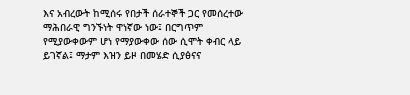እና አብረውት ከሚሰሩ የበታች ሰራተኞች ጋር የመሰረተው ማሕበራዊ ግንኙነት ዋነኛው ነው፤ በርግጥም የሚያውቀውም ሆነ የማያውቀው ሰው ሲሞት ቀብር ላይ ይገኛል፤ ማታም እዝን ይዞ በመሄድ ሲያፅናና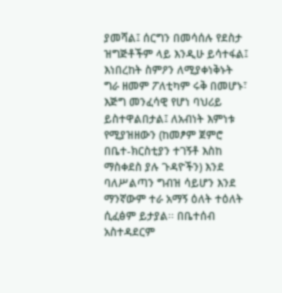ያመሻል፤ ሰርግን በመሳሰሉ የደስታ ዝግጅቶችም ላይ እንዲሁ ይሳተፋል፤ እነበረከት ስምዖን ለሚያቀነቅኑት ግራ ዘመም ፖለቲካም ሩቅ በመሆኑ፣ እጅግ መንፈሳዊ የሆነ ባህሪይ ይስተዋልበታል፤ ለአብነት እምነቱ የሚያዝዘውን (ከመፆም ጀምሮ በቤተ-ክርስቲያን ተገኝቶ እስከ ማስቀደስ ያሉ ጉዳዮችን) እንደ ባለሥልጣን ግብዝ ሳይሆን እንደ ማንኛውም ተራ አማኝ ዕለት ተዕለት ሲፈፅም ይታያል፡፡ በቤተሰብ አስተዳደርም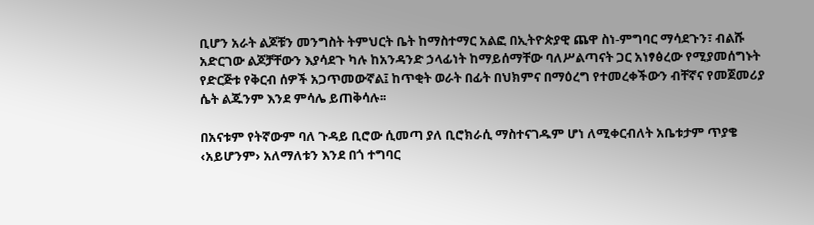ቢሆን አራት ልጆቹን መንግስት ትምህርት ቤት ከማስተማር አልፎ በኢትዮጵያዊ ጨዋ ስነ-ምግባር ማሳደጉን፣ ብልሹ አድርገው ልጆቻቸውን እያሳደጉ ካሉ ከአንዳንድ ኃላፊነት ከማይሰማቸው ባለሥልጣናት ጋር አነፃፅረው የሚያመሰግኑት የድርጅቱ የቅርብ ሰዎች አጋጥመውኛል፤ ከጥቂት ወራት በፊት በህክምና በማዕረግ የተመረቀችውን ብቸኛና የመጀመሪያ ሴት ልጁንም እንደ ምሳሌ ይጠቅሳሉ፡፡

በአናቱም የትኛውም ባለ ጉዳይ ቢሮው ሲመጣ ያለ ቢሮክራሲ ማስተናገዱም ሆነ ለሚቀርብለት አቤቱታም ጥያቄ ‹አይሆንም› አለማለቱን እንደ በጎ ተግባር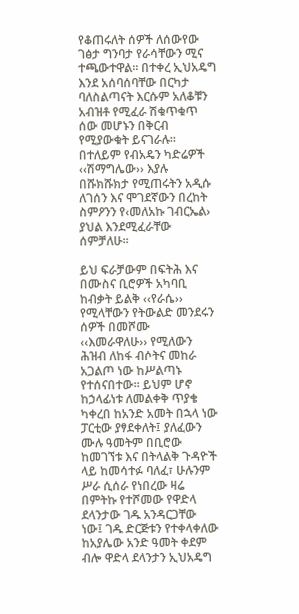የቆጠሩለት ሰዎች ለሰውየው ገፅታ ግንባታ የራሳቸውን ሚና ተጫውተዋል፡፡ በተቀረ ኢህአዴግ እንደ አሰባሰባቸው በርካታ ባለስልጣናት እርሱም አለቆቹን አብዝቶ የሚፈራ ሽቁጥቁጥ ሰው መሆኑን በቅርብ የሚያውቁት ይናገራሉ፡፡ በተለይም የብአዴን ካድሬዎች ‹‹ሽማግሌው›› እያሉ በሹክሹክታ የሚጠሩትን አዲሱ ለገሰን እና ሞገደኛውን በረከት ስምዖንን የ‹መለአኩ ገብርኤል› ያህል እንደሚፈራቸው ሰምቻለሁ፡፡

ይህ ፍራቻውም በፍትሕ እና በሙስና ቢሮዎች አካባቢ ከብቃት ይልቅ ‹‹የራሴ›› የሚላቸውን የትውልድ መንደሩን ሰዎች በመሾሙ ‹‹እመራዋለሁ›› የሚለውን ሕዝብ ለከፋ ብሶትና መከራ አጋልጦ ነው ከሥልጣኑ የተሰናበተው፡፡ ይህም ሆኖ ከኃላፊነቱ ለመልቀቅ ጥያቄ ካቀረበ ከአንድ አመት በኋላ ነው ፓርቲው ያፃደቀለት፤ ያለፈውን ሙሉ ዓመትም በቢሮው ከመገኘቱ እና በትላልቅ ጉዳዮች ላይ ከመሳተፉ ባለፈ፣ ሁሉንም ሥራ ሲሰራ የነበረው ዛሬ በምትኩ የተሾመው የዋድላ ደላንታው ገዱ አንዳርጋቸው ነው፤ ገዱ ድርጅቱን የተቀላቀለው ከአያሌው አንድ ዓመት ቀደም ብሎ ዋድላ ደላንታን ኢህአዴግ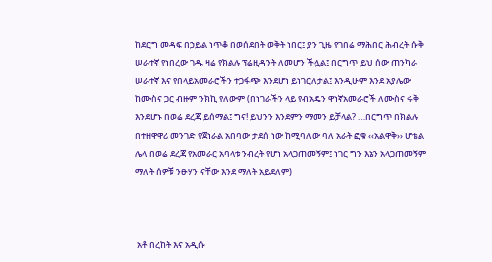ከደርግ መዳፍ በኃይል ነጥቆ በወሰደበት ወቅት ነበር፤ ያን ጊዜ የገበሬ ማሕበር ሕብረት ሱቅ ሠራተኛ የነበረው ገዱ ዛሬ የክልሉ ፕሬዚዳንት ለመሆን ችሏል፤ በርግጥ ይህ ሰው ጠንካራ ሠራተኛ እና የበላይአመራሮችን ተጋፋጭ እንደሆነ ይነገርለታል፤ እንዲሁም እንደ አያሌው ከሙስና ጋር ብዙም ንክኪ የለውም (በነገራችን ላይ የብአዴን ዋነኛአመራሮች ለሙስና ሩቅ እንደሆኑ በወሬ ደረጃ ይሰማል፤ ግና! ይህንን እንደምን ማመን ይቻላል? …በርግጥ በክልሉ በተዘዋዋሪ መንገድ የጀነራል አበባው ታደሰ ነው ከሚባለው ባለ አራት ፎቁ ‹‹አልዋቅ›› ሆቴል ሌላ በወሬ ደረጃ የአመራር አባላቱ ንብረት የሆነ አላጋጠመኝም፤ ነገር ግን እኔን አላጋጠመኝም ማለት ሰዎቹ ንፁሃን ናቸው እንደ ማለት አይደለም)



 አቶ በረከት እና አዲሱ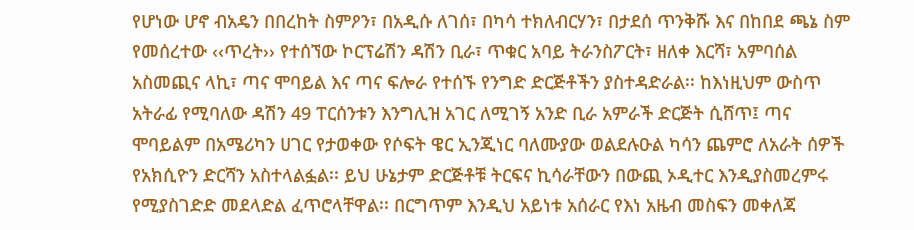የሆነው ሆኖ ብአዴን በበረከት ስምዖን፣ በአዲሱ ለገሰ፣ በካሳ ተክለብርሃን፣ በታደሰ ጥንቅሹ እና በከበደ ጫኔ ስም የመሰረተው ‹‹ጥረት›› የተሰኘው ኮርፕሬሽን ዳሽን ቢራ፣ ጥቁር አባይ ትራንስፖርት፣ ዘለቀ እርሻ፣ አምባሰል አስመጪና ላኪ፣ ጣና ሞባይል እና ጣና ፍሎራ የተሰኙ የንግድ ድርጅቶችን ያስተዳድራል፡፡ ከእነዚህም ውስጥ አትራፊ የሚባለው ዳሽን 49 ፐርሰንቱን እንግሊዝ አገር ለሚገኝ አንድ ቢራ አምራች ድርጅት ሲሸጥ፤ ጣና ሞባይልም በአሜሪካን ሀገር የታወቀው የሶፍት ዌር ኢንጂነር ባለሙያው ወልደሉዑል ካሳን ጨምሮ ለአራት ሰዎች የአክሲዮን ድርሻን አስተላልፏል፡፡ ይህ ሁኔታም ድርጅቶቹ ትርፍና ኪሳራቸውን በውጪ ኦዲተር እንዲያስመረምሩ የሚያስገድድ መደላድል ፈጥሮላቸዋል፡፡ በርግጥም እንዲህ አይነቱ አሰራር የእነ አዜብ መስፍን መቀለጃ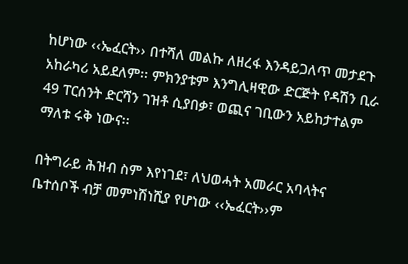ከሆነው ‹‹ኤፈርት›› በተሻለ መልኩ ለዘረፋ እንዳይጋለጥ መታደጉ አከራካሪ አይደለም፡፡ ምክንያቱም እንግሊዛዊው ድርጅት የዳሽን ቢራ 49 ፐርሰንት ድርሻን ገዝቶ ሲያበቃ፣ ወጪና ገቢውን አይከታተልም ማለቱ ሩቅ ነውና፡፡

በትግራይ ሕዝብ ስም እየነገደ፣ ለህወሓት አመራር አባላትና ቤተሰቦች ብቻ መምነሽነሺያ የሆነው ‹‹ኤፈርት››ም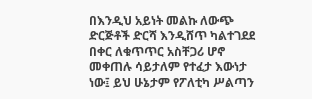በእንዲህ አይነት መልኩ ለውጭ ድርጅቶች ድርሻ እንዲሸጥ ካልተገደደ በቀር ለቁጥጥር አስቸጋሪ ሆኖ መቀጠሉ ሳይታለም የተፈታ እውነታ ነው፤ ይህ ሁኔታም የፖለቲካ ሥልጣን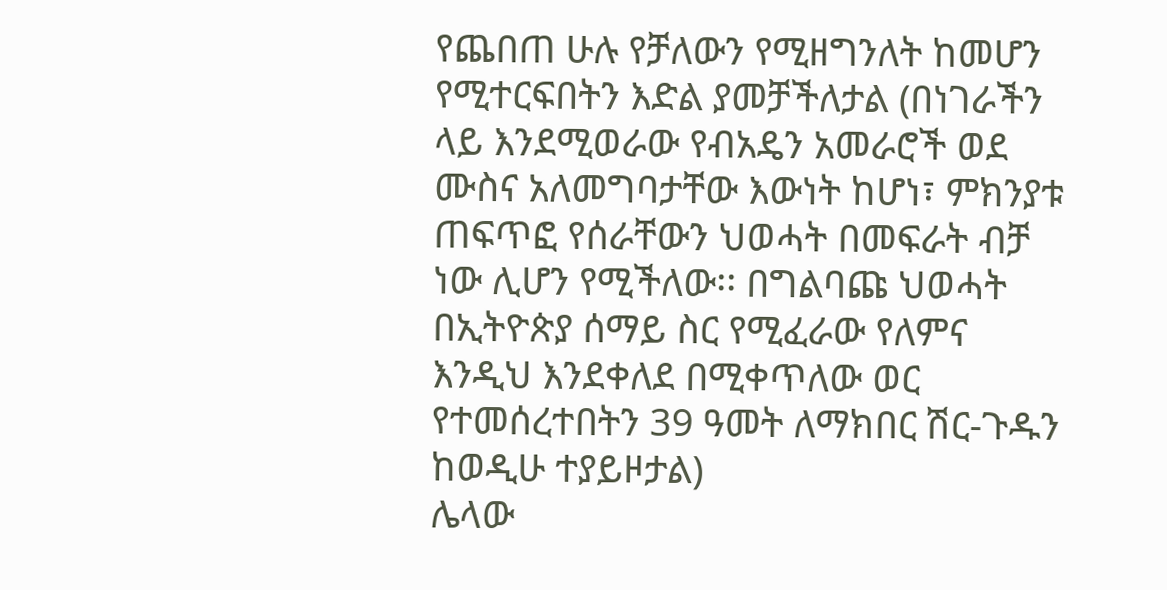የጨበጠ ሁሉ የቻለውን የሚዘግንለት ከመሆን የሚተርፍበትን እድል ያመቻችለታል (በነገራችን ላይ እንደሚወራው የብአዴን አመራሮች ወደ ሙስና አለመግባታቸው እውነት ከሆነ፣ ምክንያቱ ጠፍጥፎ የሰራቸውን ህወሓት በመፍራት ብቻ ነው ሊሆን የሚችለው፡፡ በግልባጩ ህወሓት በኢትዮጵያ ሰማይ ስር የሚፈራው የለምና እንዲህ እንደቀለደ በሚቀጥለው ወር የተመሰረተበትን 39 ዓመት ለማክበር ሽር-ጉዱን ከወዲሁ ተያይዞታል)
ሌላው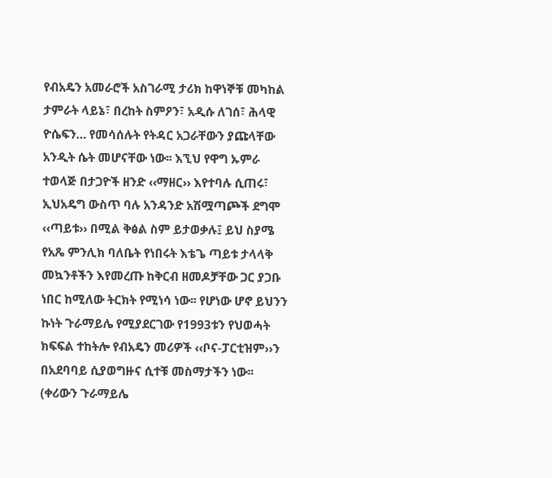የብአዴን አመራሮች አስገራሚ ታሪክ ከዋነኞቹ መካከል ታምራት ላይኔ፣ በረከት ስምዖን፣ አዲሱ ለገሰ፣ ሕላዊ ዮሴፍን… የመሳሰሉት የትዳር አጋራቸውን ያጩላቸው አንዲት ሴት መሆናቸው ነው፡፡ እኚህ የዋግ ኡምራ ተወላጅ በታጋዮች ዘንድ ‹‹ማዘር›› እየተባሉ ሲጠሩ፣ ኢህአዴግ ውስጥ ባሉ አንዳንድ አሽሟጣጮች ደግሞ ‹‹ጣይቱ›› በሚል ቅፅል ስም ይታወቃሉ፤ ይህ ስያሜ የአጼ ምንሊክ ባለቤት የነበሩት እቴጌ ጣይቱ ታላላቅ መኳንቶችን እየመረጡ ከቅርብ ዘመዶቻቸው ጋር ያጋቡ ነበር ከሚለው ትርክት የሚነሳ ነው፡፡ የሆነው ሆኖ ይህንን ኩነት ጉራማይሌ የሚያደርገው የ1993ቱን የህወሓት ክፍፍል ተከትሎ የብአዴን መሪዎች ‹‹ቦና-ፓርቲዝም››ን በአደባባይ ሲያወግዙና ሲተቹ መስማታችን ነው፡፡
(ቀሪውን ጉራማይሌ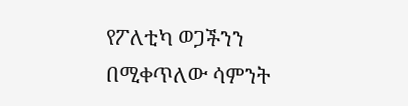የፖለቲካ ወጋችንን በሚቀጥለው ሳምንት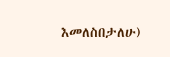እመለስበታለሁ)